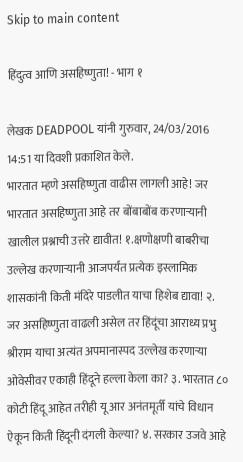Skip to main content

हिंदुत्व आणि असहिष्णुता! - भाग १

लेखक DEADPOOL यांनी गुरुवार, 24/03/2016 14:51 या दिवशी प्रकाशित केले.
भारतात म्हणे असहिष्णुता वाढीस लागली आहे! जर भारतात असहिष्णुता आहे तर बोंबाबोंब करणाऱ्यानी खालील प्रश्नाची उत्तरे द्यावीत! १.क्षणोक्षणी बाबरीचा उल्लेख करणाऱ्यानी आजपर्यंत प्रत्येक इस्लामिक शासकांनी किती मंदिरे पाडलीत याचा हिशेब द्यावा! २. जर असहिष्णुता वाढली असेल तर हिंदूंचा आराध्य प्रभु श्रीराम याचा अत्यंत अपमानास्पद उल्लेख करणाऱ्या ओवेसीवर एकाही हिंदूने हल्ला केला का? ३. भारतात ८० कोटी हिंदू आहेत तरीही यू आर अनंतमूर्ती यांचे विधान ऐकून किती हिंदूनी दंगली केल्या? ४. सरकार उजवे आहे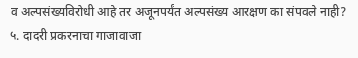व अल्पसंख्यविरोधी आहे तर अजूनपर्यंत अल्पसंख्य आरक्षण का संपवले नाही? ५. दादरी प्रकरनाचा गाजावाजा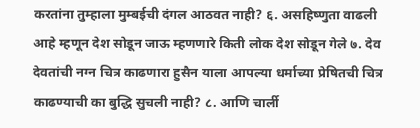करतांना तुम्हाला मुम्बईची दंगल आठवत नाही? ६. असहिष्णुता वाढली आहे म्हणून देश सोडून जाऊ म्हणणारे किती लोक देश सोडून गेले ७. देव देवतांची नग्न चित्र काढणारा हुसैन याला आपल्या धर्माच्या प्रेषितची चित्र काढण्याची का बुद्धि सुचली नाही? ८. आणि चार्ली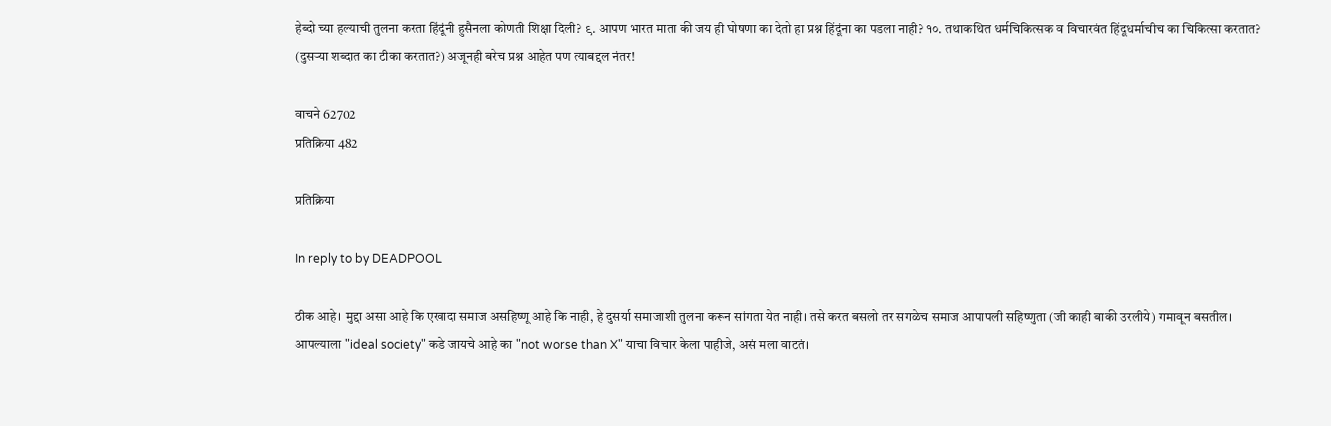हेब्दो च्या हल्याची तुलना करता हिंदूंनी हुसैनला कोणती शिक्षा दिली? ९. आपण भारत माता की जय ही घोषणा का देतो हा प्रश्न हिंदूंना का पडला नाही? १०. तथाकथित धर्मचिकित्सक व विचारवंत हिंदूधर्माचीच का चिकित्सा करतात? (दुसऱ्या शब्दात का टीका करतात?) अजूनही बरेच प्रश्न आहेत पण त्याबद्दल नंतर!

वाचने 62702
प्रतिक्रिया 482

प्रतिक्रिया

In reply to by DEADPOOL

ठीक आहे। मुद्दा असा आहे कि एखादा समाज असहिष्णू आहे कि नाही, हे दुसर्या समाजाशी तुलना करून सांगता येत नाही। तसे करत बसलो तर सगळेच समाज आपापली सहिष्णुता (जी काही बाकी उरलीये) गमावून बसतील। आपल्याला "ideal society" कडे जायचे आहे का "not worse than X" याचा विचार केला पाहीजे, असं मला वाटतं।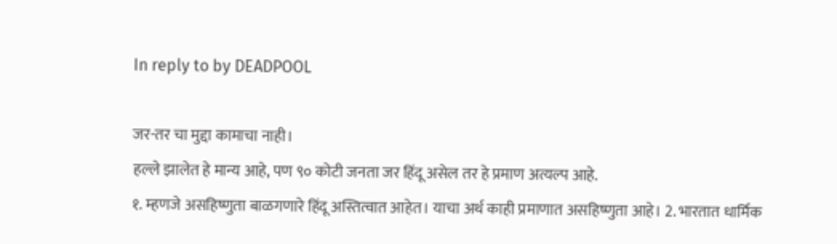In reply to by DEADPOOL

जर-तर चा मुद्दा कामाचा नाही।
हल्ले झालेत हे मान्य आहे, पण ९० कोटी जनता जर हिंदू असेल तर हे प्रमाण अत्यल्प आहे.
१. म्हणजे असहिष्णुता बाळगणारे हिंदू अस्तित्वात आहेत। याचा अर्थ काही प्रमाणात असहिष्णुता आहे। 2. भारतात धार्मिक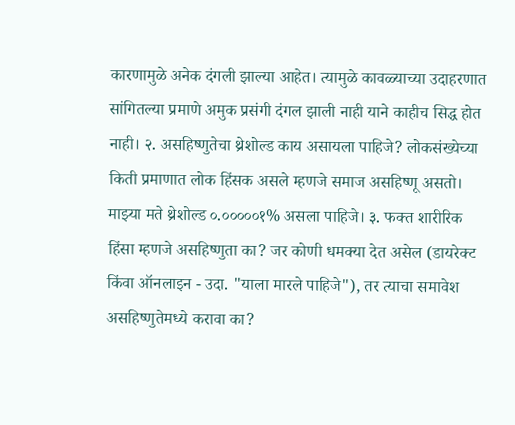कारणामुळे अनेक दंगली झाल्या आहेत। त्यामुळे कावळ्याच्या उदाहरणात सांगितल्या प्रमाणे अमुक प्रसंगी दंगल झाली नाही याने काहीच सिद्ध होत नाही। २. असहिष्णुतेचा थ्रेशोल्ड काय असायला पाहिजे? लोकसंख्येच्या किती प्रमाणात लोक हिंसक असले म्हणजे समाज असहिष्णू असतो। माझ्या मते थ्रेशोल्ड ०.०००००१% असला पाहिजे। ३. फक्त शारीरिक हिंसा म्हणजे असहिष्णुता का? जर कोणी धमक्या देत असेल (डायरेक्ट किंवा ऑनलाइन - उदा. "याला मारले पाहिजे"), तर त्याचा समावेश असहिष्णुतेमध्ये करावा का?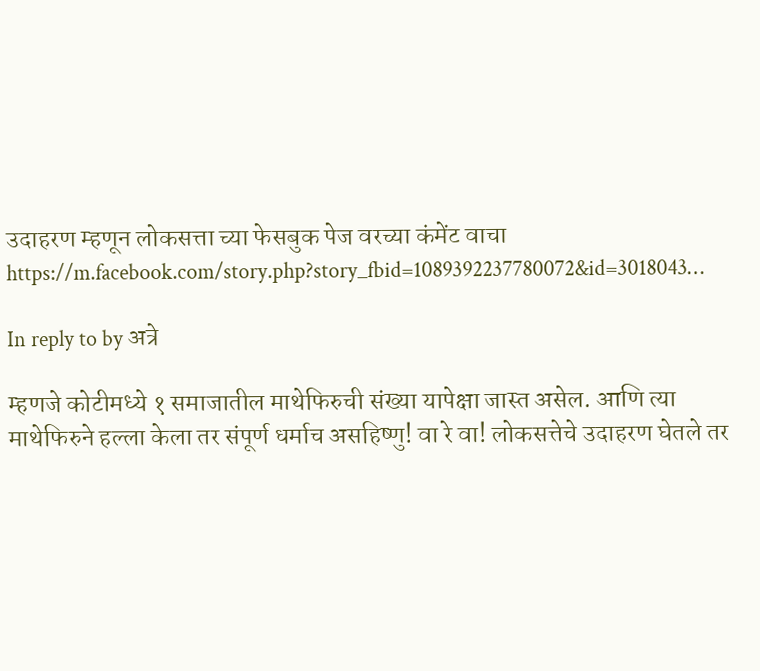उदाहरण म्हणून लोकसत्ता च्या फेसबुक पेज वरच्या कंमेंट वाचा https://m.facebook.com/story.php?story_fbid=1089392237780072&id=3018043…

In reply to by अत्रे

म्हणजे कोटीमध्ये १ समाजातील माथेफिरुची संख्या यापेक्षा जास्त असेल. आणि त्या माथेफिरुने हल्ला केला तर संपूर्ण धर्माच असहिष्णु! वा रे वा! लोकसत्तेचे उदाहरण घेतले तर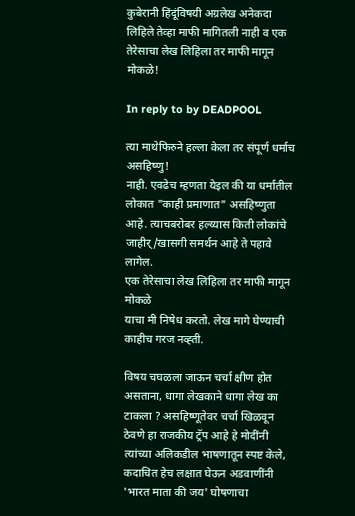कुबेरानी हिंदूंविषयी अग्रलेख अनेकदा लिहिले तेव्हा माफी मागितली नाही व एक तेरेसाचा लेख लिहिला तर माफी मागून मोकळे!

In reply to by DEADPOOL

त्या माथेफिरुने हल्ला केला तर संपूर्ण धर्माच असहिष्णु!
नाही. एवढेच म्हणता येइल की या धर्मातील लोकात "काही प्रमाणात" असहिष्णुता आहे. त्याचबरोबर हल्य्यास किती लोकांचे जाहीर्/खासगी समर्थन आहे ते पहावे लागेल.
एक तेरेसाचा लेख लिहिला तर माफी मागून मोकळे
याचा मी निषेध करतो. लेख मागे घेण्याची काहीच गरज नव्ह्ती.

विषय चघळला जाऊन चर्चा क्षीण होत असताना, धागा लेखकाने धागा लेख का टाकला ? असहिष्णूतेवर चर्चा खिळवून ठेवणे हा राजकीय ट्रॅप आहे हे मोदींनी त्यांच्या अलिकडील भाषणातून स्पष्ट केले, कदाचित हेच लक्षात घेऊन अडवाणींनी 'भारत माता की जय' घोषणाचा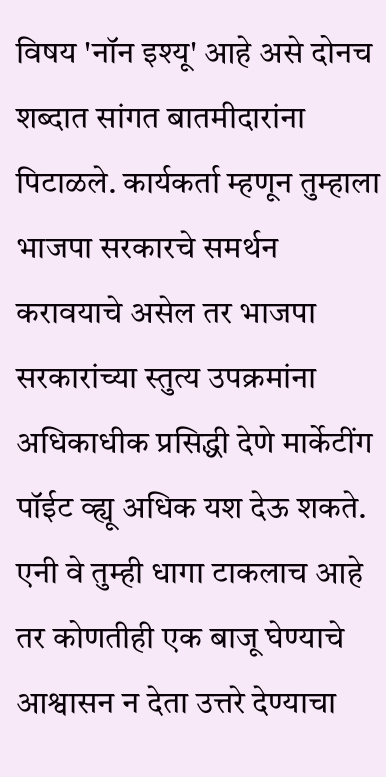विषय 'नॉन इश्यू' आहे असे दोनच शब्दात सांगत बातमीदारांना पिटाळले. कार्यकर्ता म्हणून तुम्हाला भाजपा सरकारचे समर्थन करावयाचे असेल तर भाजपा सरकारांच्या स्तुत्य उपक्रमांना अधिकाधीक प्रसिद्धी देणे मार्केटींग पॉईट व्ह्यू अधिक यश देऊ शकते. एनी वे तुम्ही धागा टाकलाच आहे तर कोणतीही एक बाजू घेण्याचे आश्वासन न देता उत्तरे देण्याचा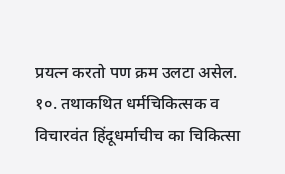प्रयत्न करतो पण क्रम उलटा असेल.
१०. तथाकथित धर्मचिकित्सक व विचारवंत हिंदूधर्माचीच का चिकित्सा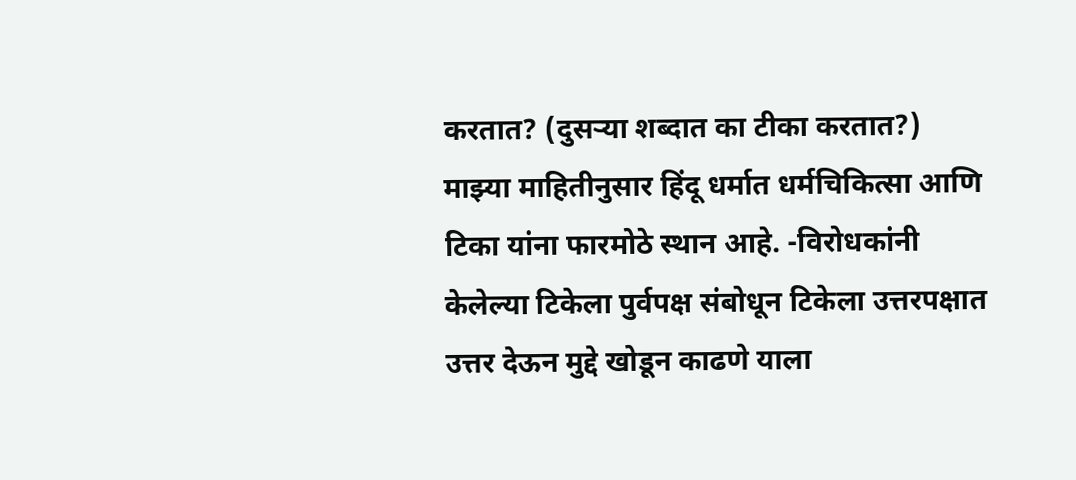करतात? (दुसऱ्या शब्दात का टीका करतात?)
माझ्या माहितीनुसार हिंदू धर्मात धर्मचिकित्सा आणि टिका यांना फारमोठे स्थान आहे. -विरोधकांनी केलेल्या टिकेला पुर्वपक्ष संबोधून टिकेला उत्तरपक्षात उत्तर देऊन मुद्दे खोडून काढणे याला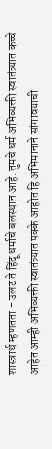शास्त्रार्थ म्हणतता - उलट ते हिंदू धर्माचे बलस्थान आहे. तुमचे धर्म अभिव्यक्ती स्वातंत्र्यात कच्चे आहेत आम्ही अभिव्यक्ती स्वातंत्र्यात पक्के आहोत हि अभिमानाने सांगावयाची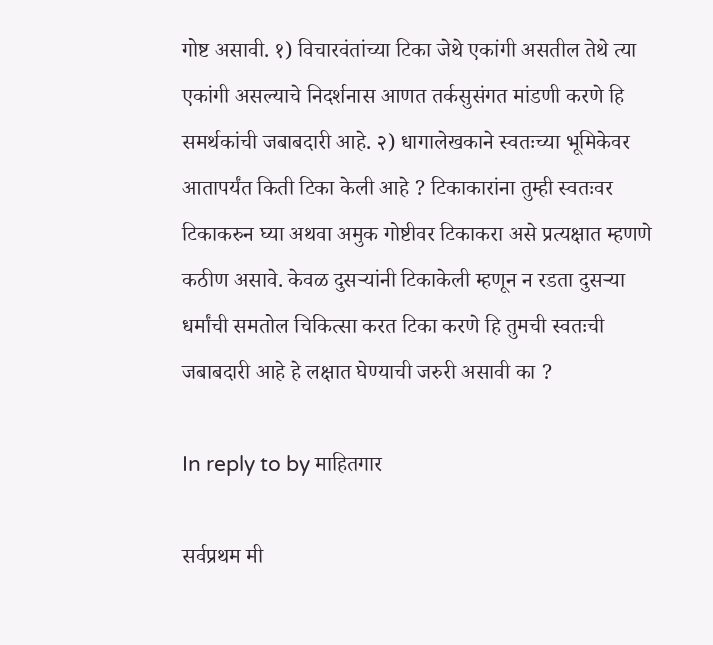गोष्ट असावी. १) विचारवंतांच्या टिका जेथे एकांगी असतील तेथे त्या एकांगी असल्याचे निदर्शनास आणत तर्कसुसंगत मांडणी करणे हि समर्थकांची जबाबदारी आहे. २) धागालेखकाने स्वतःच्या भूमिकेवर आतापर्यंत किती टिका केली आहे ? टिकाकारांना तुम्ही स्वतःवर टिकाकरुन घ्या अथवा अमुक गोष्टीवर टिकाकरा असे प्रत्यक्षात म्हणणे कठीण असावे. केवळ दुसर्‍यांनी टिकाकेली म्हणून न रडता दुसर्‍या धर्मांची समतोल चिकित्सा करत टिका करणे हि तुमची स्वतःची जबाबदारी आहे हे लक्षात घेण्याची जरुरी असावी का ?

In reply to by माहितगार

सर्वप्रथम मी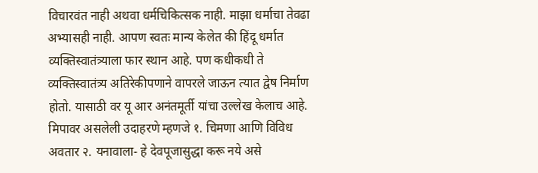विचारवंत नाही अथवा धर्मचिकित्सक नाही. माझा धर्माचा तेवढा अभ्यासही नाही. आपण स्वतः मान्य केलेत की हिंदू धर्मात व्यक्तिस्वातंत्र्याला फार स्थान आहे. पण कधीकधी ते व्यक्तिस्वातंत्र्य अतिरेकीपणाने वापरले जाऊन त्यात द्वेष निर्माण होतो. यासाठी वर यू आर अनंतमूर्ती यांचा उल्लेख केलाच आहे. मिपावर असलेली उदाहरणे म्हणजे १. चिमणा आणि विविध अवतार २. यनावाला- हे देवपूजासुद्धा करू नये असे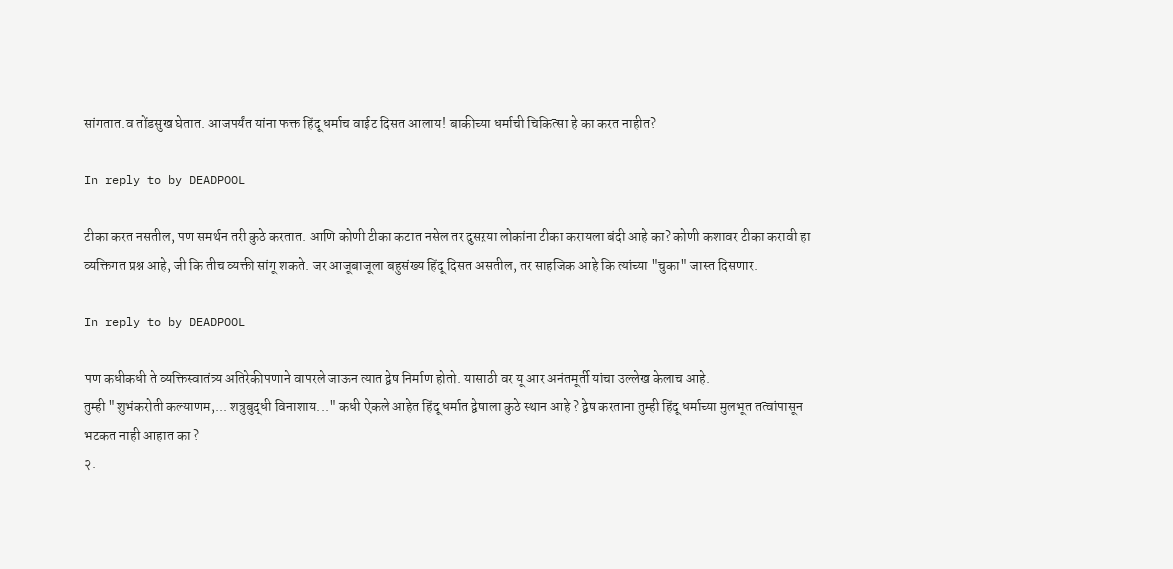सांगतात.व तोंडसुख घेतात. आजपर्यंत यांना फक्त हिंदू धर्माच वाईट दिसत आलाय! बाकीच्या धर्माची चिकित्सा हे का करत नाहीत?

In reply to by DEADPOOL

टीका करत नसतील, पण समर्थन तरी कुठे करतात. आणि कोणी टीका कटात नसेल तर दुसऱया लोकांना टीका करायला बंदी आहे का? कोणी कशावर टीका करावी हा व्यक्तिगत प्रश्न आहे, जी कि तीच व्यक्ती सांगू शकते. जर आजूबाजूला बहुसंख्य हिंदू दिसत असतील, तर साहजिक आहे कि त्यांच्या "चुका" जास्त दिसणार.

In reply to by DEADPOOL

पण कधीकधी ते व्यक्तिस्वातंत्र्य अतिरेकीपणाने वापरले जाऊन त्यात द्वेष निर्माण होतो. यासाठी वर यू आर अनंतमूर्ती यांचा उल्लेख केलाच आहे.
तुम्ही "शुभंकरोती कल्याणम,... शत्रुबुद्धी विनाशाय..." कधी ऐकले आहेत हिंदू धर्मात द्वेषाला कुठे स्थान आहे ? द्वेष करताना तुम्ही हिंदू धर्माच्या मुलभूत तत्वांपासून भटकत नाही आहात का ?
२.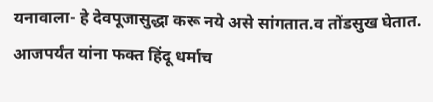यनावाला- हे देवपूजासुद्धा करू नये असे सांगतात.व तोंडसुख घेतात. आजपर्यंत यांना फक्त हिंदू धर्माच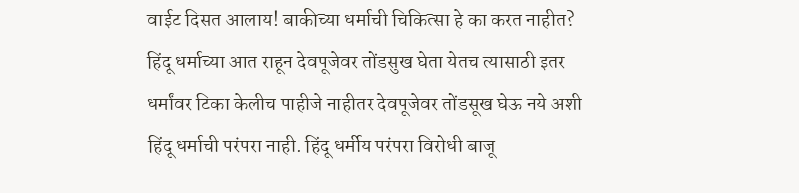वाईट दिसत आलाय! बाकीच्या धर्माची चिकित्सा हे का करत नाहीत?
हिंदू धर्माच्या आत राहून देवपूजेवर तोंडसुख घेता येतच त्यासाठी इतर धर्मांवर टिका केलीच पाहीजे नाहीतर देवपूजेवर तोंडसूख घेऊ नये अशी हिंदू धर्माची परंपरा नाही. हिंदू धर्मीय परंपरा विरोधी बाजू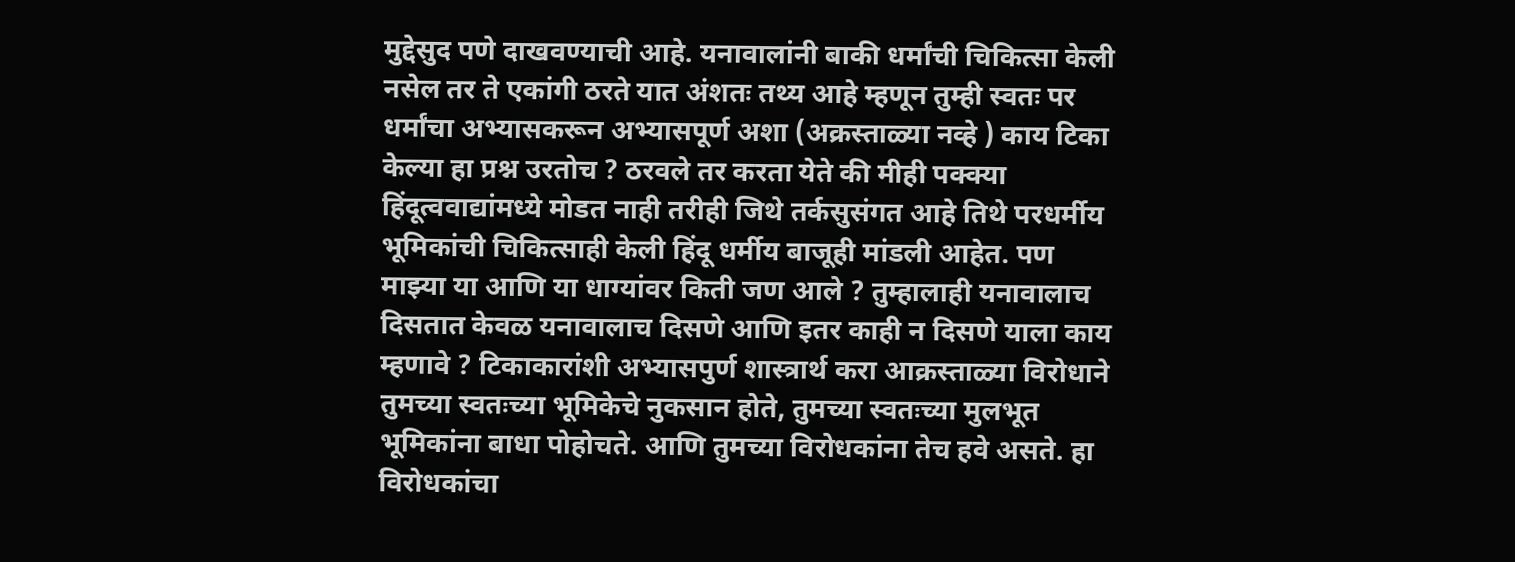मुद्देसुद पणे दाखवण्याची आहे. यनावालांनी बाकी धर्मांची चिकित्सा केली नसेल तर ते एकांगी ठरते यात अंशतः तथ्य आहे म्हणून तुम्ही स्वतः पर धर्मांचा अभ्यासकरून अभ्यासपूर्ण अशा (अक्रस्ताळ्या नव्हे ) काय टिका केल्या हा प्रश्न उरतोच ? ठरवले तर करता येते की मीही पक्क्या हिंदूत्ववाद्यांमध्ये मोडत नाही तरीही जिथे तर्कसुसंगत आहे तिथे परधर्मीय भूमिकांची चिकित्साही केली हिंदू धर्मीय बाजूही मांडली आहेत. पण माझ्या या आणि या धाग्यांवर किती जण आले ? तुम्हालाही यनावालाच दिसतात केवळ यनावालाच दिसणे आणि इतर काही न दिसणे याला काय म्हणावे ? टिकाकारांशी अभ्यासपुर्ण शास्त्रार्थ करा आक्रस्ताळ्या विरोधाने तुमच्या स्वतःच्या भूमिकेचे नुकसान होते, तुमच्या स्वतःच्या मुलभूत भूमिकांना बाधा पोहोचते. आणि तुमच्या विरोधकांना तेच हवे असते. हा विरोधकांचा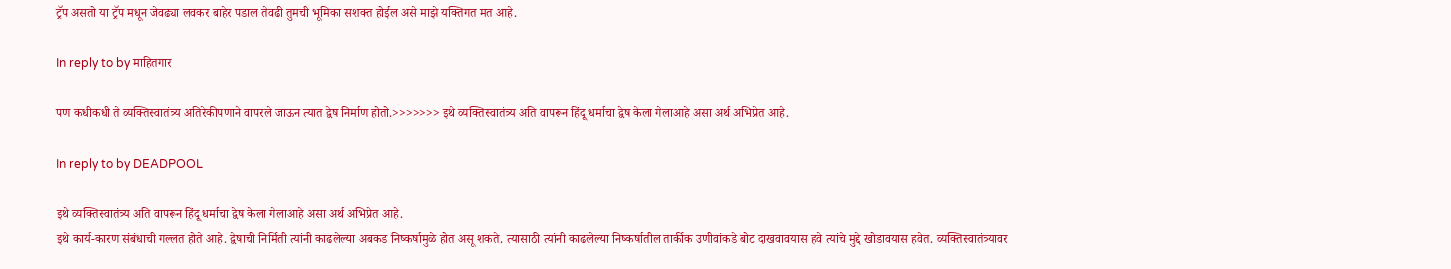ट्रॅप असतो या ट्रॅप मधून जेवढ्या लवकर बाहेर पडाल तेवढी तुमची भूमिका सशक्त होईल असे माझे यक्तिगत मत आहे.

In reply to by माहितगार

पण कधीकधी ते व्यक्तिस्वातंत्र्य अतिरेकीपणाने वापरले जाऊन त्यात द्वेष निर्माण होतो.>>>>>>> इथे व्यक्तिस्वातंत्र्य अति वापरून हिंदू धर्माचा द्वेष केला गेलाआहे असा अर्थ अभिप्रेत आहे.

In reply to by DEADPOOL

इथे व्यक्तिस्वातंत्र्य अति वापरून हिंदू धर्माचा द्वेष केला गेलाआहे असा अर्थ अभिप्रेत आहे.
इथे कार्य-कारण संबंधाची गल्लत होते आहे. द्वेषाची निर्मिती त्यांनी काढलेल्या अबकड निष्कर्षामुळे होत असू शकते. त्यासाठी त्यांनी काढलेल्या निष्कर्षातील तार्कीक उणीवांकडे बोट दाखवावयास हवे त्यांचे मुद्दे खोडावयास हवेत. व्यक्तिस्वातंत्र्यावर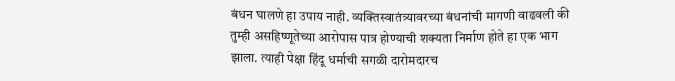बंधन घालणे हा उपाय नाही. व्यक्तिस्वातंत्र्यावरच्या बंधनांची मागणी वाढवली की तुम्ही असहिष्णूतेच्या आरोपास पात्र होण्याची शक्यता निर्माण होते हा एक भाग झाला. त्याही पेक्षा हिंदू धर्माची सगळी दारोमदारच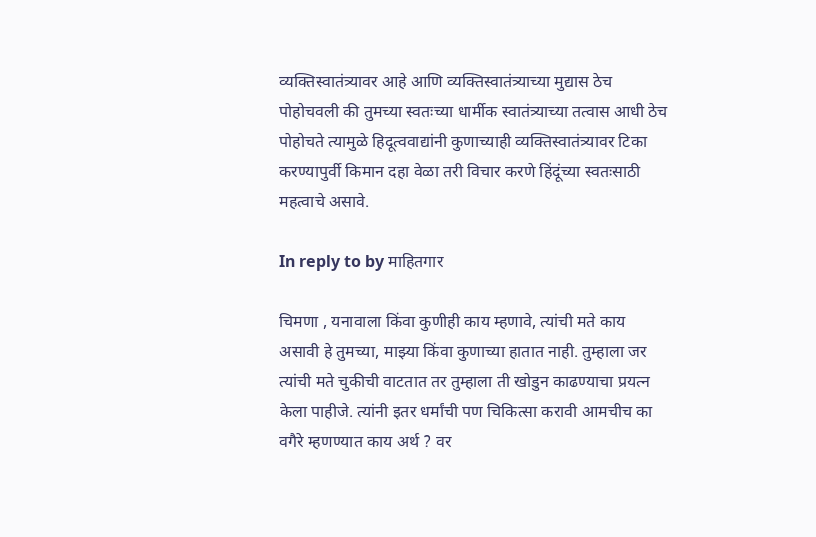व्यक्तिस्वातंत्र्यावर आहे आणि व्यक्तिस्वातंत्र्याच्या मुद्यास ठेच पोहोचवली की तुमच्या स्वतःच्या धार्मीक स्वातंत्र्याच्या तत्वास आधी ठेच पोहोचते त्यामुळे हिदूत्ववाद्यांनी कुणाच्याही व्यक्तिस्वातंत्र्यावर टिका करण्यापुर्वी किमान दहा वेळा तरी विचार करणे हिंदूंच्या स्वतःसाठी महत्वाचे असावे.

In reply to by माहितगार

चिमणा , यनावाला किंवा कुणीही काय म्हणावे, त्यांची मते काय असावी हे तुमच्या, माझ्या किंवा कुणाच्या हातात नाही. तुम्हाला जर त्यांची मते चुकीची वाटतात तर तुम्हाला ती खोडुन काढण्याचा प्रयत्न केला पाहीजे. त्यांनी इतर धर्मांची पण चिकित्सा करावी आमचीच का वगैरे म्हणण्यात काय अर्थ ? वर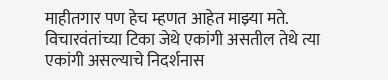माहीतगार पण हेच म्हणत आहेत माझ्या मते.
विचारवंतांच्या टिका जेथे एकांगी असतील तेथे त्या एकांगी असल्याचे निदर्शनास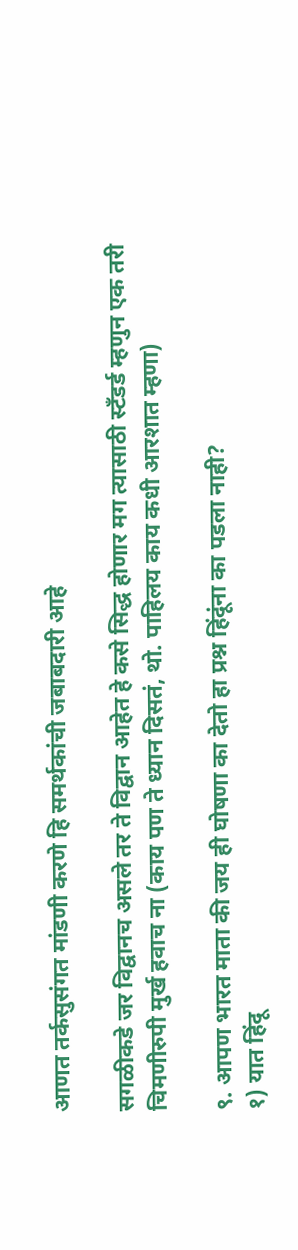आणत तर्कसुसंगत मांडणी करणे हि समर्थकांची जबाबदारी आहे

सगळीकडे जर विद्वानच असले तर ते विद्वान आहेत हे कसे सिद्ध होणार मग त्यासाठी स्टँडर्ड म्हणुन एक तरी चिमणीरुपी मुर्ख हवाच ना (काय पण ते ध्यान दिसतं, थो. पाहिलय काय कधी आरशात म्हणा)

९. आपण भारत माता की जय ही घोषणा का देतो हा प्रश्न हिंदूंना का पडला नाही?
१) यात हिंदू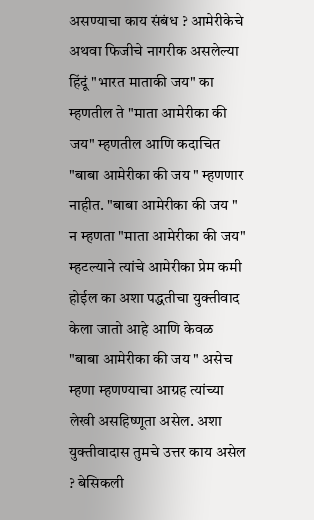असण्याचा काय संबंध ? आमेरीकेचे अथवा फिजीचे नागरीक असलेल्या हिंदूं "भारत माताकी जय" का म्हणतील ते "माता आमेरीका की जय" म्हणतील आणि कदाचित "बाबा आमेरीका की जय " म्हणणार नाहीत. "बाबा आमेरीका की जय " न म्हणता "माता आमेरीका की जय" म्हटल्याने त्यांचे आमेरीका प्रेम कमी होईल का अशा पद्धतीचा युक्तीवाद केला जातो आहे आणि केवळ "बाबा आमेरीका की जय " असेच म्हणा म्हणण्याचा आग्रह त्यांच्या लेखी असहिष्णूता असेल. अशा युक्तीवादास तुमचे उत्तर काय असेल ? बेसिकली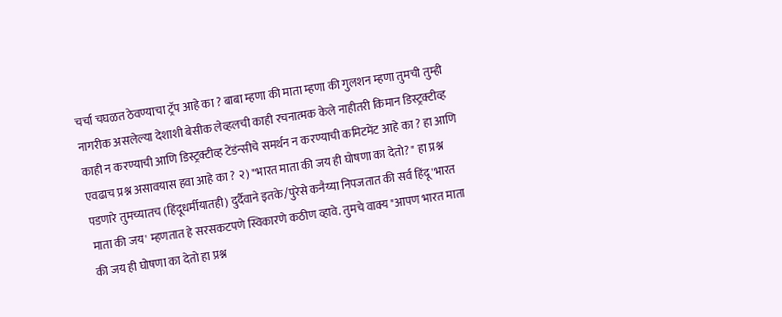चर्चा चघळत ठेवण्याचा ट्रॅप आहे का ? बाबा म्हणा की माता म्हणा की गुलशन म्हणा तुमची तुम्ही नागरीक असलेल्या देशाशी बेसीक लेव्हलची काही रचनात्मक केले नाहीतरी किमान डिस्ट्रक्टीव्ह काही न करण्याची आणि डिस्ट्रक्टीव्ह टेंडंन्सीचे समर्थन न करण्याची कमिटमेंट आहे का ? हा आणि एवढाच प्रश्न असावयास हवा आहे का ? २) "भारत माता की जय ही घोषणा का देतो? " हा प्रश्न पडणारे तुमच्यातच (हिंदूधर्मीयातही) दुर्दैवाने इतके/पुरेसे कनैय्या निपजतात की सर्व हिंदू 'भारत माता की जय' म्हणतात हे सरसकटपणे स्विकारणे कठीण व्हावे. तुमचे वाक्य "आपण भारत माता की जय ही घोषणा का देतो हा प्रश्न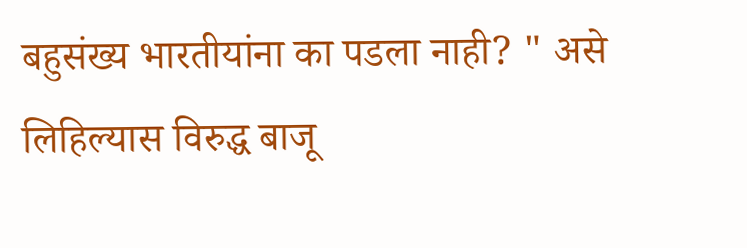बहुसंख्य भारतीयांना का पडला नाही? " असे लिहिल्यास विरुद्ध बाजू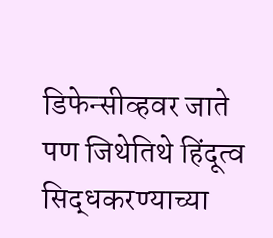डिफेन्सीव्हवर जाते पण जिथेतिथे हिंदूत्व सिद्धकरण्याच्या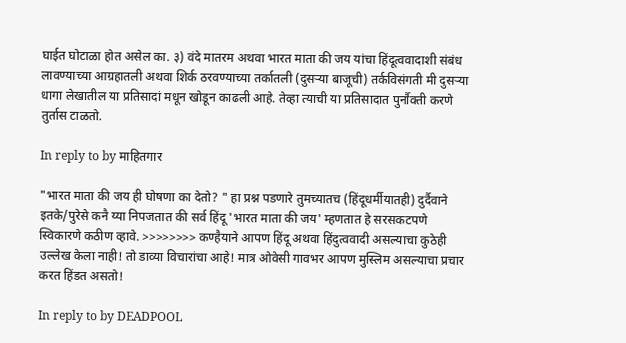घाईत घोटाळा होत असेल का. ३) वंदे मातरम अथवा भारत माता की जय यांचा हिंदूत्ववादाशी संबंध लावण्याच्या आग्रहातली अथवा शिर्क ठरवण्याच्या तर्कातली (दुसर्‍या बाजूची) तर्कविसंगती मी दुसर्‍या धागा लेखातील या प्रतिसादां मधून खोडून काढली आहे. तेव्हा त्याची या प्रतिसादात पुर्नौक्ती करणे तुर्तास टाळतो.

In reply to by माहितगार

"भारत माता की जय ही घोषणा का देतो? " हा प्रश्न पडणारे तुमच्यातच (हिंदूधर्मीयातही) दुर्दैवाने इतके/पुरेसे कनै य्या निपजतात की सर्व हिंदू 'भारत माता की जय' म्हणतात हे सरसकटपणे स्विकारणे कठीण व्हावे. >>>>>>>> कण्हैयाने आपण हिंदू अथवा हिंदुत्ववादी असल्याचा कुठेही उल्लेख केला नाही! तो डाव्या विचारांचा आहे! मात्र ओवेसी गावभर आपण मुस्लिम असल्याचा प्रचार करत हिंडत असतो!

In reply to by DEADPOOL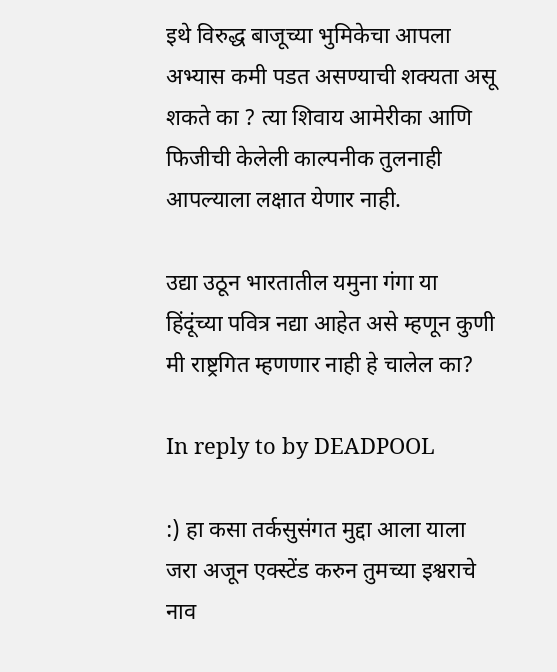इथे विरुद्ध बाजूच्या भुमिकेचा आपला अभ्यास कमी पडत असण्याची शक्यता असू शकते का ? त्या शिवाय आमेरीका आणि फिजीची केलेली काल्पनीक तुलनाही आपल्याला लक्षात येणार नाही.

उद्या उठून भारतातील यमुना गंगा या हिंदूंच्या पवित्र नद्या आहेत असे म्हणून कुणी मी राष्ट्रगित म्हणणार नाही हे चालेल का?

In reply to by DEADPOOL

:) हा कसा तर्कसुसंगत मुद्दा आला याला जरा अजून एक्स्टेंड करुन तुमच्या इश्वराचे नाव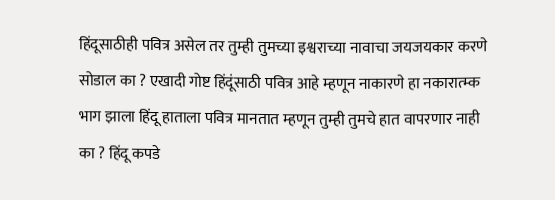हिंदूसाठीही पवित्र असेल तर तुम्ही तुमच्या इश्वराच्या नावाचा जयजयकार करणे सोडाल का ? एखादी गोष्ट हिंदूंसाठी पवित्र आहे म्हणून नाकारणे हा नकारात्म्क भाग झाला हिंदू हाताला पवित्र मानतात म्हणून तुम्ही तुमचे हात वापरणार नाही का ? हिंदू कपडे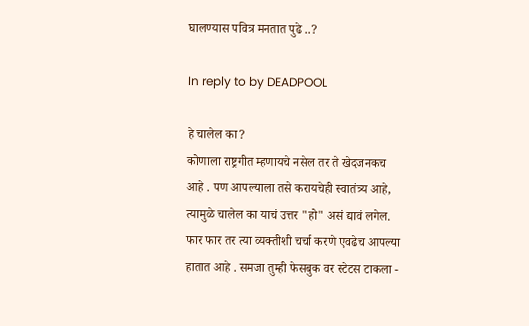घालण्यास पवित्र मनतात पुढे ..?

In reply to by DEADPOOL

हे चालेल का?
कोणाला राष्ट्रगीत म्हणायचे नसेल तर ते खेदजनकच आहे . पण आपल्याला तसे करायचेही स्वातंत्र्य आहे, त्यामुळे चालेल का याचं उत्तर "हो" असं द्यावं लगेल. फार फार तर त्या व्यक्तीशी चर्चा करणे एवढेच आपल्या हातात आहे . समजा तुम्ही फेसबुक वर स्टेटस टाकला -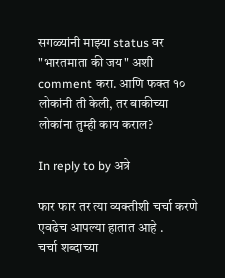सगळ्यांनी माझ्या status वर "भारतमाता की जय" अशी comment करा. आणि फक्त १० लोकांनी ती केली, तर बाकीच्या लोकांना तुम्ही काय कराल?

In reply to by अत्रे

फार फार तर त्या व्यक्तीशी चर्चा करणे एवढेच आपल्या हातात आहे .
चर्चा शब्दाच्या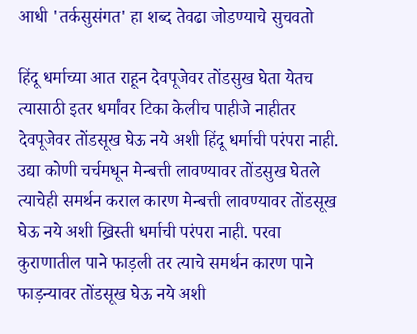आधी 'तर्कसुसंगत' हा शब्द तेवढा जोडण्याचे सुचवतो

हिंदू धर्माच्या आत राहून देवपूजेवर तोंडसुख घेता येतच त्यासाठी इतर धर्मांवर टिका केलीच पाहीजे नाहीतर देवपूजेवर तोंडसूख घेऊ नये अशी हिंदू धर्माची परंपरा नाही. उद्या कोणी चर्चमधून मेन्बत्ती लावण्यावर तोंडसुख घेतले त्याचेही समर्थन कराल कारण मेन्बत्ती लावण्यावर तोंडसूख घेऊ नये अशी ख्रिस्ती धर्माची परंपरा नाही. परवा कुराणातील पाने फाड़ली तर त्याचे समर्थन कारण पाने फाड़न्यावर तोंडसूख घेऊ नये अशी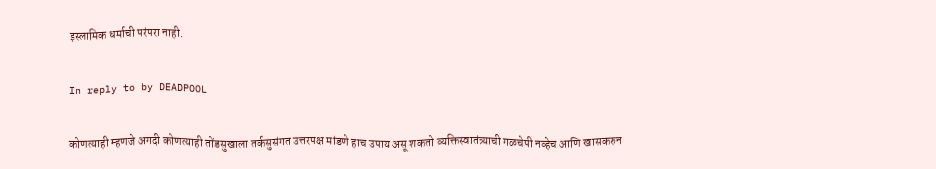इस्लामिक धर्माची परंपरा नाही.

In reply to by DEADPOOL

कोणत्याही म्हणजे अगदी कोणत्याही तोंडसुखाला तर्कसुसंगत उत्तरपक्ष मांडणे हाच उपाय असू शकतो व्यक्तिस्वातंत्र्याची गळचेपी नव्हेच आणि खासकरुन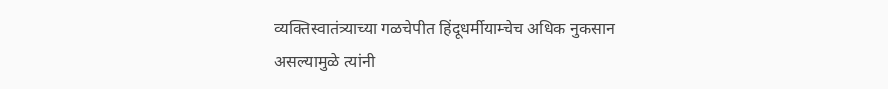व्यक्तिस्वातंत्र्याच्या गळचेपीत हिंदूधर्मीयाम्चेच अधिक नुकसान असल्यामुळे त्यांनी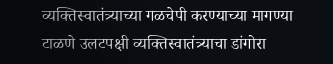व्यक्तिस्वातंत्र्याच्या गळचेपी करण्याच्या मागण्या टाळणे उलटपक्षी व्यक्तिस्वातंत्र्याचा डांगोरा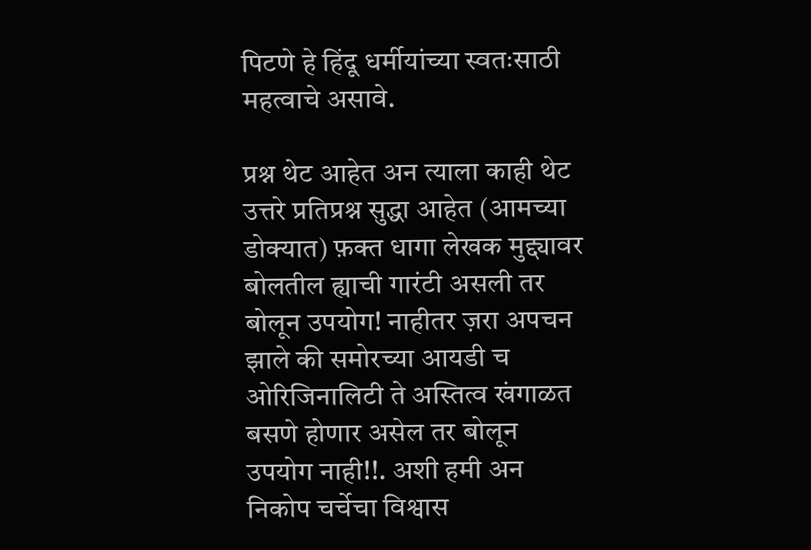पिटणे हे हिंदू धर्मीयांच्या स्वतःसाठी महत्वाचे असावे.

प्रश्न थेट आहेत अन त्याला काही थेट उत्तरे प्रतिप्रश्न सुद्धा आहेत (आमच्या डोक्यात) फ़क्त धागा लेखक मुद्द्यावर बोलतील ह्याची गारंटी असली तर बोलून उपयोग! नाहीतर ज़रा अपचन झाले की समोरच्या आयडी च ओरिजिनालिटी ते अस्तित्व खंगाळत बसणे होणार असेल तर बोलून उपयोग नाही!!. अशी हमी अन निकोप चर्चेचा विश्वास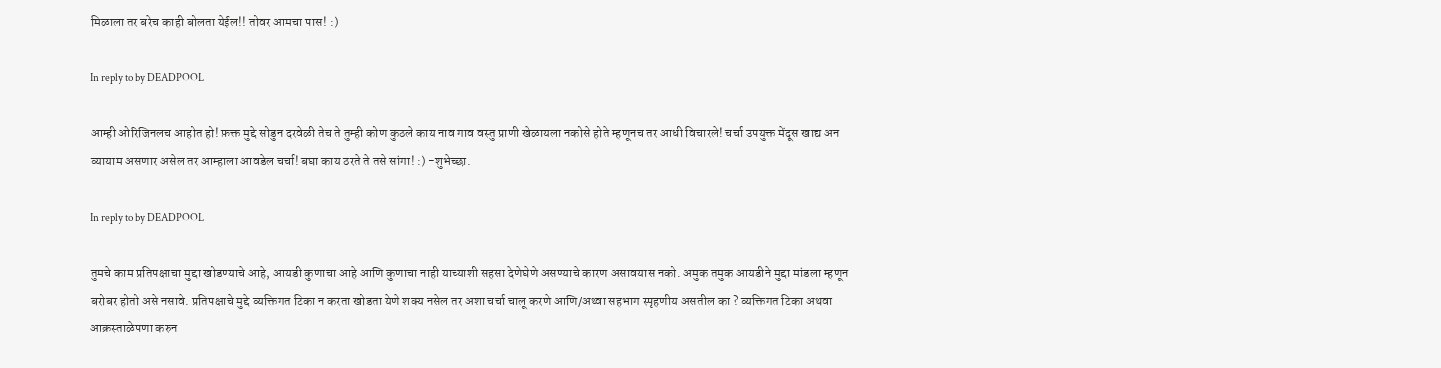मिळाला तर बरेच काही बोलता येईल!! तोवर आमचा पास! :)

In reply to by DEADPOOL

आम्ही ओरिजिनलच आहोत हो! फ़क्त मुद्दे सोडुन दरवेळी तेच ते तुम्ही कोण कुठले काय नाव गाव वस्तु प्राणी खेळायला नकोसे होते म्हणूनच तर आधी विचारले! चर्चा उपयुक्त मेंदूस खाद्य अन व्यायाम असणार असेल तर आम्हाला आवडेल चर्चा! बघा काय ठरते ते तसे सांगा! :) -शुभेच्छा.

In reply to by DEADPOOL

तुमचे काम प्रतिपक्षाचा मुद्दा खोडण्याचे आहे, आयडी कुणाचा आहे आणि कुणाचा नाही याच्याशी सहसा देणेघेणे असण्याचे कारण असावयास नको. अमुक तमुक आयडीने मुद्दा मांडला म्हणून बरोबर होतो असे नसावे. प्रतिपक्षाचे मुद्दे व्यक्तिगत टिका न करता खोडता येणे शक्य नसेल तर अशा चर्चा चालू करणे आणि/अथ्वा सहभाग स्पृहणीय असतील का ? व्यक्तिगत टिका अथवा आक्रस्ताळेपणा करुन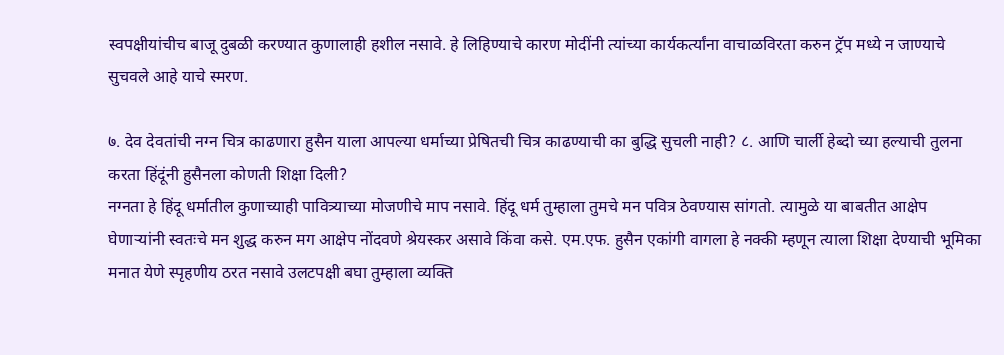स्वपक्षीयांचीच बाजू दुबळी करण्यात कुणालाही हशील नसावे. हे लिहिण्याचे कारण मोदींनी त्यांच्या कार्यकर्त्यांना वाचाळविरता करुन ट्रॅप मध्ये न जाण्याचे सुचवले आहे याचे स्मरण.

७. देव देवतांची नग्न चित्र काढणारा हुसैन याला आपल्या धर्माच्या प्रेषितची चित्र काढण्याची का बुद्धि सुचली नाही? ८. आणि चार्ली हेब्दो च्या हल्याची तुलना करता हिंदूंनी हुसैनला कोणती शिक्षा दिली?
नग्नता हे हिंदू धर्मातील कुणाच्याही पावित्र्याच्या मोजणीचे माप नसावे. हिंदू धर्म तुम्हाला तुमचे मन पवित्र ठेवण्यास सांगतो. त्यामुळे या बाबतीत आक्षेप घेणार्‍यांनी स्वतःचे मन शुद्ध करुन मग आक्षेप नोंदवणे श्रेयस्कर असावे किंवा कसे. एम.एफ. हुसैन एकांगी वागला हे नक्की म्हणून त्याला शिक्षा देण्याची भूमिका मनात येणे स्पृहणीय ठरत नसावे उलटपक्षी बघा तुम्हाला व्यक्ति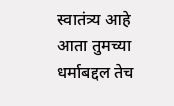स्वातंत्र्य आहे आता तुमच्या धर्माबद्दल तेच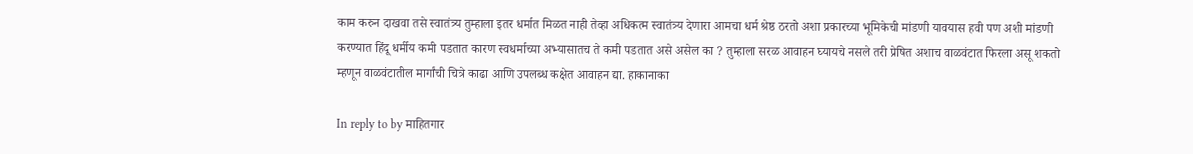काम करुन दाखवा तसे स्वातंत्र्य तुम्हाला इतर धर्मात मिळत नाही तेव्हा अधिकत्म स्वातंत्र्य देणारा आमचा धर्म श्रेष्ठ ठरतो अशा प्रकारच्या भूमिकेची मांडणी यावयास हवी पण अशी मांडणी करण्यात हिंदू धर्मीय कमी पडतात कारण स्वधर्माच्या अभ्यासातच ते कमी पडतात असे असेल का ? तुम्हाला सरळ आवाहन घ्यायचे नसले तरी प्रेषित अशाच वाळवंटात फिरला असू शकतो म्हणून वाळवंटातील मार्गांची चित्रे काढा आणि उपलब्ध कक्षेत आवाहन द्या. हाकानाका

In reply to by माहितगार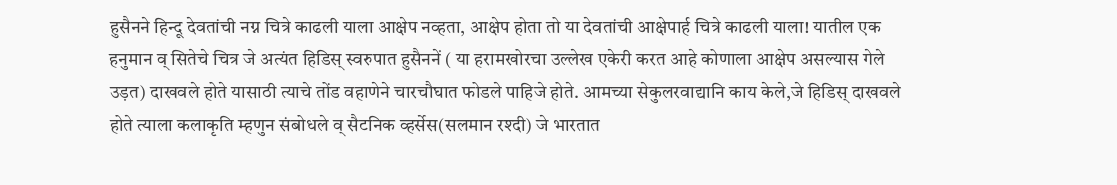हुसैनने हिन्दू देवतांची नग्न चित्रे काढली याला आक्षेप नव्हता, आक्षेप होता तो या देवतांची आक्षेपार्ह चित्रे काढली याला! यातील एक हनुमान व् सितेचे चित्र जे अत्यंत हिडिस् स्वरुपात हुसैननें ( या हरामखोरचा उल्लेख एकेरी करत आहे कोणाला आक्षेप असल्यास गेले उड़त) दाखवले होते यासाठी त्याचे तोंड वहाणेने चारचौघात फोडले पाहिजे होते. आमच्या सेकुलरवाद्यानि काय केले,जे हिडिस् दाखवले होते त्याला कलाकृति म्हणुन संबोधले व् सैटनिक व्हर्सेस(सलमान रश्दी) जे भारतात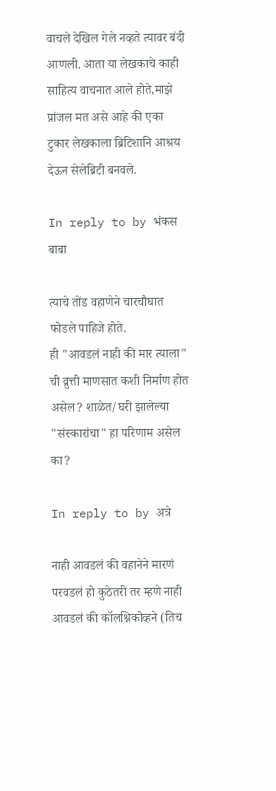वाचले देखिल गेले नव्हते त्यावर बंदी आणली. आता या लेखकाचे काही साहित्य वाचनात आले होते,माझे प्रांजल मत असे आहे की एका टुकार लेखकाला ब्रिटिशानि आश्रय देऊन सेलेब्रिटी बनवले.

In reply to by भंकस बाबा

त्याचे तोंड वहाणेने चारचौघात फोडले पाहिजे होते.
ही "आवडलं नाही की मार त्याला" ची व्रुत्ती माणसात कशी निर्माण होत असेल? शाळेत/घरी झालेल्या "संस्कारांचा" हा परिणाम असेल का?

In reply to by अत्रे

नाही आवडलं की वहानेने मारणं परवडलं हो कुठेतरी तर म्हणे नाही आवडलं की कॉलश्निकोव्हने (तिच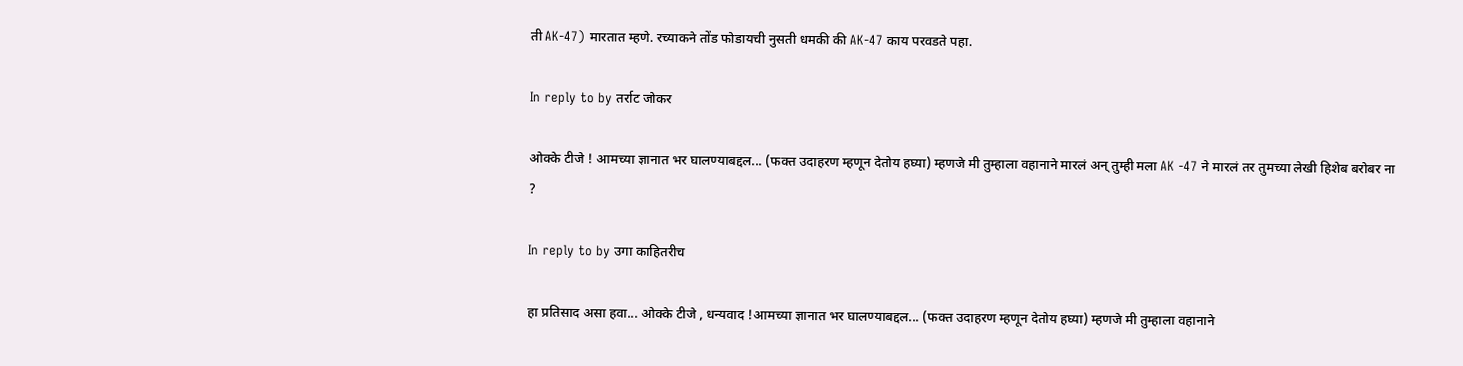ती AK-47) मारतात म्हणे. रच्याकने तोंड फोडायची नुसती धमकी की AK-47 काय परवडते पहा.

In reply to by तर्राट जोकर

ओक्के टीजे ! आमच्या ज्ञानात भर घालण्याबद्दल... (फक्त उदाहरण म्हणून देतोय हघ्या) म्हणजे मी तुम्हाला वहानाने मारलं अन् तुम्ही मला AK -47 ने मारलं तर तुमच्या लेखी हिशेब बरोबर ना ?

In reply to by उगा काहितरीच

हा प्रतिसाद असा हवा... ओक्के टीजे , धन्यवाद !आमच्या ज्ञानात भर घालण्याबद्दल... (फक्त उदाहरण म्हणून देतोय हघ्या) म्हणजे मी तुम्हाला वहानाने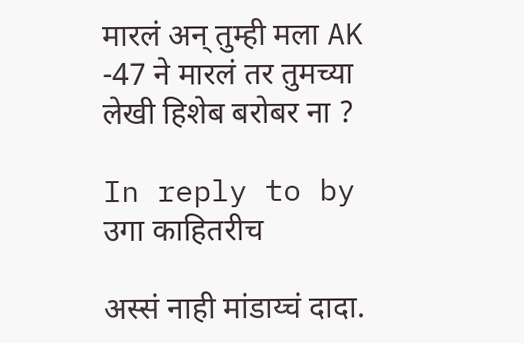मारलं अन् तुम्ही मला AK -47 ने मारलं तर तुमच्या लेखी हिशेब बरोबर ना ?

In reply to by उगा काहितरीच

अस्सं नाही मांडाय्चं दादा.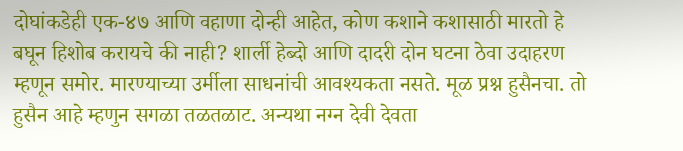दोघांकडेही एक-४७ आणि वहाणा दोन्ही आहेत, कोण कशाने कशासाठी मारतो हे बघून हिशोब करायचे की नाही? शार्ली हेब्दो आणि दादरी दोन घटना ठेवा उदाहरण म्हणून समोर. मारण्याच्या उर्मीला साधनांची आवश्यकता नसते. मूळ प्रश्न हुसैनचा. तो हुसैन आहे म्हणुन सगळा तळतळाट. अन्यथा नग्न देवी देवता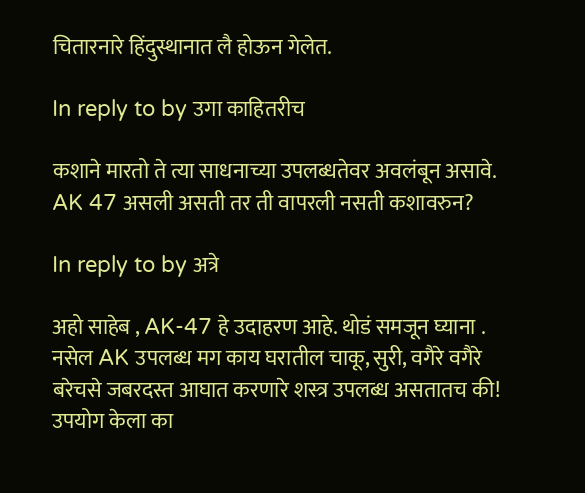चितारनारे हिंदुस्थानात लै होऊन गेलेत.

In reply to by उगा काहितरीच

कशाने मारतो ते त्या साधनाच्या उपलब्धतेवर अवलंबून असावे. AK 47 असली असती तर ती वापरली नसती कशावरुन?

In reply to by अत्रे

अहो साहेब , AK-47 हे उदाहरण आहे. थोडं समजून घ्याना . नसेल AK उपलब्ध मग काय घरातील चाकू, सुरी, वगैरे वगैरे बरेचसे जबरदस्त आघात करणारे शस्त्र उपलब्ध असतातच की! उपयोग केला का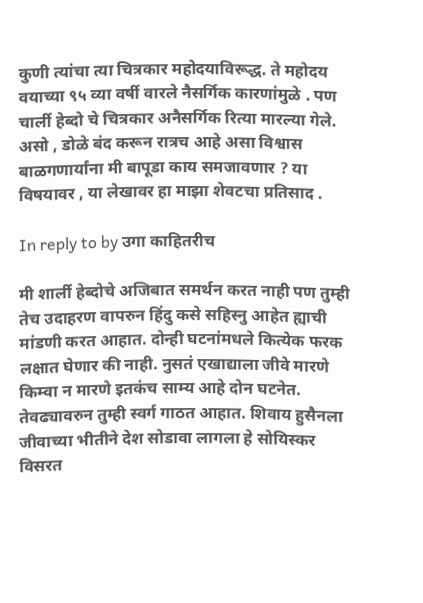कुणी त्यांचा त्या चित्रकार महोदयाविरूद्ध. ते महोदय वयाच्या ९५ व्या वर्षी वारले नैसर्गिक कारणांमुळे . पण चार्ली हेब्दो चे चित्रकार अनैसर्गिक रित्या मारल्या गेले. असो , डोळे बंद करून रात्रच आहे असा विश्वास बाळगणार्यांना मी बापूडा काय समजावणार ? या विषयावर , या लेखावर हा माझा शेवटचा प्रतिसाद .

In reply to by उगा काहितरीच

मी शार्ली हेब्दोचे अजिबात समर्थन करत नाही पण तुम्ही तेच उदाहरण वापरुन हिंदु कसे सहिस्नु आहेत ह्याची मांडणी करत आहात. दोन्ही घटनांमधले कित्येक फरक लक्षात घेणार की नाही. नुसतं एखाद्याला जीवे मारणे किम्वा न मारणे इतकंच साम्य आहे दोन घटनेत. तेवढ्यावरुन तुम्ही स्वर्ग गाठत आहात. शिवाय हुसैनला जीवाच्या भीतीने देश सोडावा लागला हे सोयिस्कर विसरत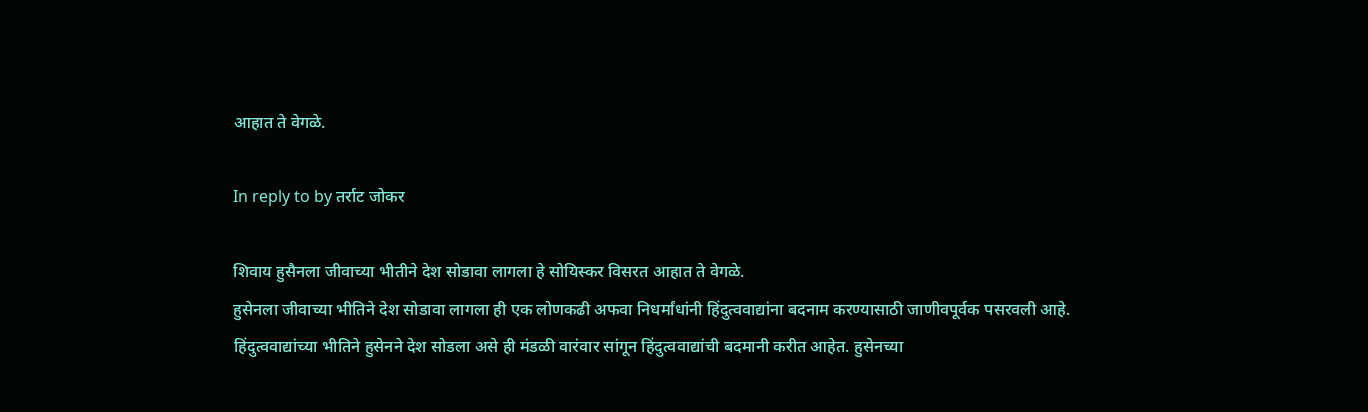आहात ते वेगळे.

In reply to by तर्राट जोकर

शिवाय हुसैनला जीवाच्या भीतीने देश सोडावा लागला हे सोयिस्कर विसरत आहात ते वेगळे.
हुसेनला जीवाच्या भीतिने देश सोडावा लागला ही एक लोणकढी अफवा निधर्मांधांनी हिंदुत्ववाद्यांना बदनाम करण्यासाठी जाणीवपूर्वक पसरवली आहे. हिंदुत्ववाद्यांच्या भीतिने हुसेनने देश सोडला असे ही मंडळी वारंवार सांगून हिंदुत्ववाद्यांची बदमानी करीत आहेत. हुसेनच्या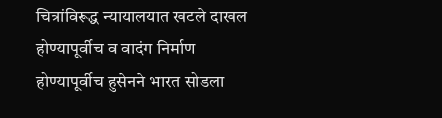चित्रांविरूद्ध न्यायालयात खटले दाखल होण्यापूर्वीच व वादंग निर्माण होण्यापूर्वीच हुसेनने भारत सोडला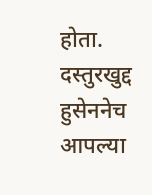होता. दस्तुरखुद्द हुसेननेच आपल्या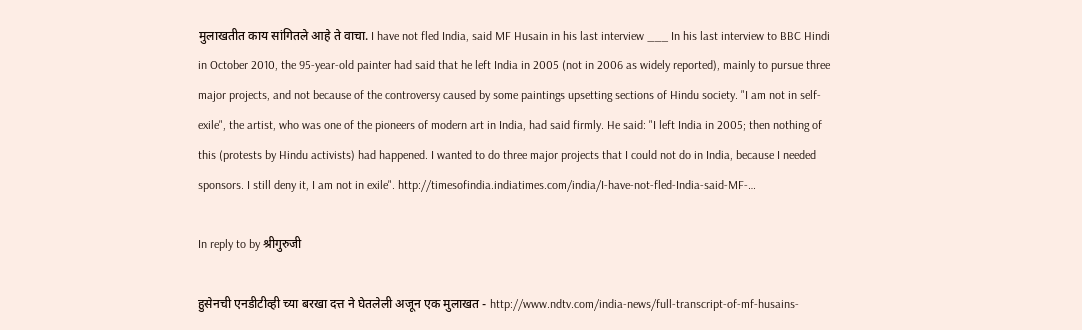मुलाखतीत काय सांगितले आहे ते वाचा. I have not fled India, said MF Husain in his last interview ___ In his last interview to BBC Hindi in October 2010, the 95-year-old painter had said that he left India in 2005 (not in 2006 as widely reported), mainly to pursue three major projects, and not because of the controversy caused by some paintings upsetting sections of Hindu society. "I am not in self-exile", the artist, who was one of the pioneers of modern art in India, had said firmly. He said: "I left India in 2005; then nothing of this (protests by Hindu activists) had happened. I wanted to do three major projects that I could not do in India, because I needed sponsors. I still deny it, I am not in exile". http://timesofindia.indiatimes.com/india/I-have-not-fled-India-said-MF-…

In reply to by श्रीगुरुजी

हुसेनची एनडीटीव्ही च्या बरखा दत्त ने घेतलेली अजून एक मुलाखत - http://www.ndtv.com/india-news/full-transcript-of-mf-husains-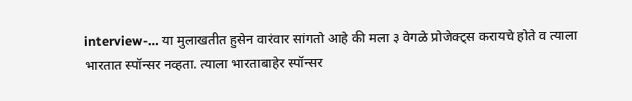interview-… या मुलाखतीत हुसेन वारंवार सांगतो आहे की मला ३ वेगळे प्रोजेक्ट्स करायचे होते व त्याला भारतात स्पॉन्सर नव्हता. त्याला भारताबाहेर स्पॉन्सर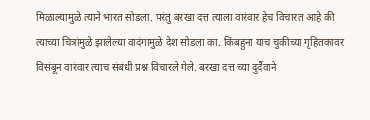मिळाल्यामुळे त्याने भारत सोडला. परंतु बरखा दत्त त्याला वारंवार हेच विचारत आहे की त्याच्या चित्रांमुळे झालेल्या वादंगामुळे देश सोडला का. किंबहुना याच चुकीच्या गृहितकावर विसंबून वारंवार त्याच संबंधी प्रश्न विचारले गेले. बरखा दत्त च्या दुर्दैवाने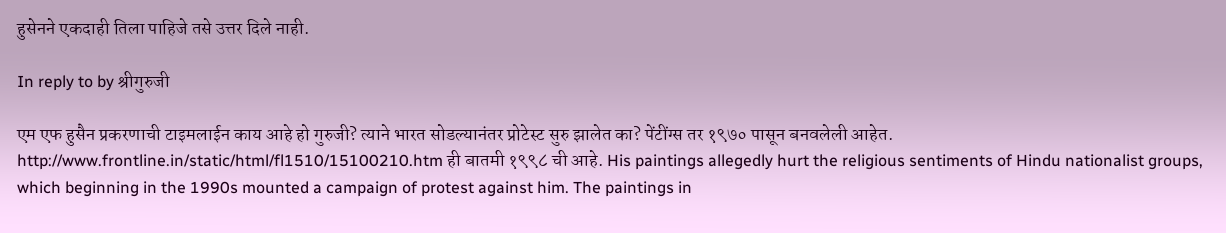हुसेनने एकदाही तिला पाहिजे तसे उत्तर दिले नाही.

In reply to by श्रीगुरुजी

एम एफ हुसैन प्रकरणाची टाइमलाईन काय आहे हो गुरुजी? त्याने भारत सोडल्यानंतर प्रोटेस्ट सुरु झालेत का? पेंटींग्स तर १९७० पासून बनवलेली आहेत. http://www.frontline.in/static/html/fl1510/15100210.htm ही बातमी १९९८ ची आहे. His paintings allegedly hurt the religious sentiments of Hindu nationalist groups, which beginning in the 1990s mounted a campaign of protest against him. The paintings in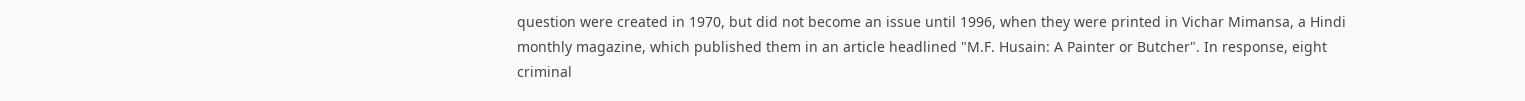question were created in 1970, but did not become an issue until 1996, when they were printed in Vichar Mimansa, a Hindi monthly magazine, which published them in an article headlined "M.F. Husain: A Painter or Butcher". In response, eight criminal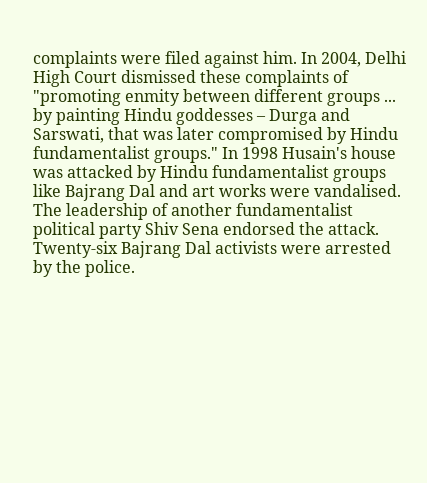complaints were filed against him. In 2004, Delhi High Court dismissed these complaints of "promoting enmity between different groups ... by painting Hindu goddesses – Durga and Sarswati, that was later compromised by Hindu fundamentalist groups." In 1998 Husain's house was attacked by Hindu fundamentalist groups like Bajrang Dal and art works were vandalised. The leadership of another fundamentalist political party Shiv Sena endorsed the attack. Twenty-six Bajrang Dal activists were arrested by the police.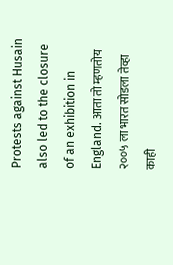Protests against Husain also led to the closure of an exhibition in England. आता तो म्हणतोय २००५ ला भारत सोडला तेव्हा काही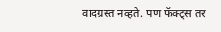वादग्रस्त नव्हते. पण फॅक्ट्स तर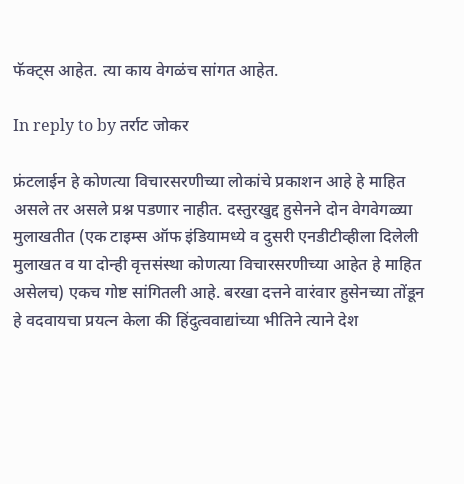फॅक्ट्स आहेत. त्या काय वेगळंच सांगत आहेत.

In reply to by तर्राट जोकर

फ्रंटलाईन हे कोणत्या विचारसरणीच्या लोकांचे प्रकाशन आहे हे माहित असले तर असले प्रश्न पडणार नाहीत. दस्तुरखुद्द हुसेनने दोन वेगवेगळ्या मुलाखतीत (एक टाइम्स ऑफ इंडियामध्ये व दुसरी एनडीटीव्हीला दिलेली मुलाखत व या दोन्ही वृत्तसंस्था कोणत्या विचारसरणीच्या आहेत हे माहित असेलच) एकच गोष्ट सांगितली आहे. बरखा दत्तने वारंवार हुसेनच्या तोंडून हे वदवायचा प्रयत्न केला की हिंदुत्ववाद्यांच्या भीतिने त्याने देश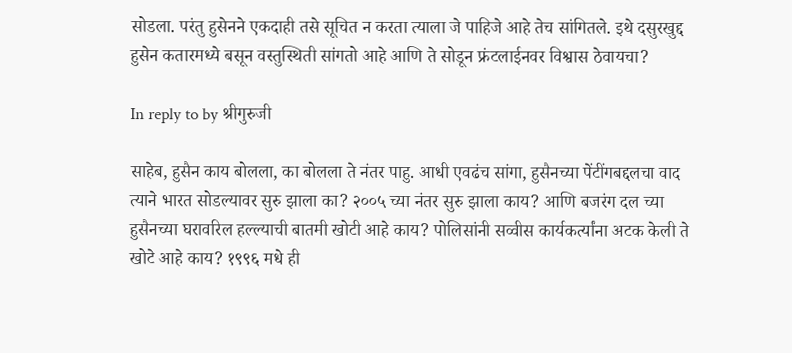सोडला. परंतु हुसेनने एकदाही तसे सूचित न करता त्याला जे पाहिजे आहे तेच सांगितले. इथे दसुरखुद्द हुसेन कतारमध्ये बसून वस्तुस्थिती सांगतो आहे आणि ते सोडून फ्रंटलाईनवर विश्वास ठेवायचा?

In reply to by श्रीगुरुजी

साहेब, हुसैन काय बोलला, का बोलला ते नंतर पाहु. आधी एवढंच सांगा, हुसैनच्या पेंटींगबद्दलचा वाद त्याने भारत सोडल्यावर सुरु झाला का? २००५ च्या नंतर सुरु झाला काय? आणि बजरंग दल च्या हुसैनच्या घरावरिल हल्ल्याची बातमी खोटी आहे काय? पोलिसांनी सव्वीस कार्यकर्त्यांना अटक केली ते खोटे आहे काय? १९९६ मधे ही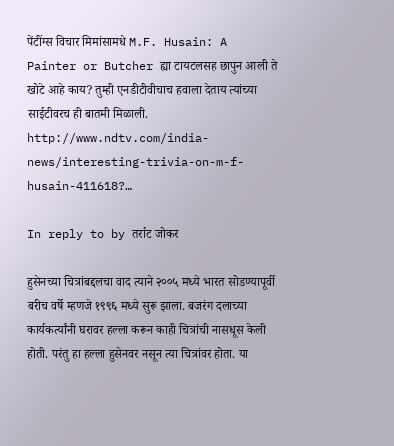पेंटींग्स विचार मिमांसामधे M.F. Husain: A Painter or Butcher ह्या टायटलसह छापुन आली ते खोटे आहे काय? तुम्ही एनडीटीवीचाच हवाला देताय त्यांच्या साईटीवरच ही बातमी मिळाली. http://www.ndtv.com/india-news/interesting-trivia-on-m-f-husain-411618?…

In reply to by तर्राट जोकर

हुसेनच्या चित्रांबद्दलचा वाद त्याने २००५ मध्ये भारत सोडण्यापूर्वी बरीच वर्षे म्हणजे १९९६ मध्ये सुरू झाला. बजरंग दलाच्या कार्यकर्त्यांनी घरावर हल्ला करून काही चित्रांची नासधूस केली होती. परंतु हा हल्ला हुसेनवर नसून त्या चित्रांवर होता. या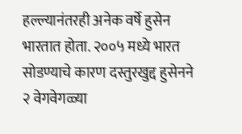हल्ल्यानंतरही अनेक वर्षे हुसेन भारतात होता. २००५ मध्ये भारत सोडण्याचे कारण दस्तुरखुद्द हुसेनने २ वेगवेगळ्या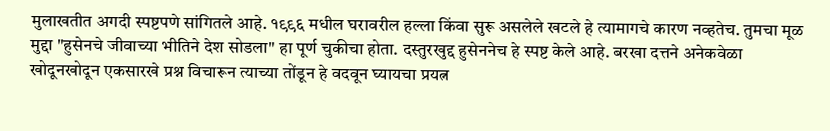मुलाखतीत अगदी स्पष्टपणे सांगितले आहे. १९९६ मधील घरावरील हल्ला किंवा सुरू असलेले खटले हे त्यामागचे कारण नव्हतेच. तुमचा मूळ मुद्दा "हुसेनचे जीवाच्या भीतिने देश सोडला" हा पूर्ण चुकीचा होता. दस्तुरखुद्द हुसेननेच हे स्पष्ट केले आहे. बरखा दत्तने अनेकवेळा खोदूनखोदून एकसारखे प्रश्न विचारून त्याच्या तोंडून हे वदवून घ्यायचा प्रयत्न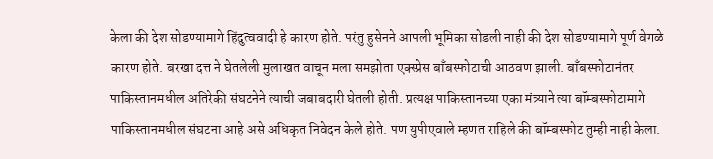केला की देश सोडण्यामागे हिंदुत्ववादी हे कारण होते. परंतु हुसेनने आपली भूमिका सोडली नाही की देश सोडण्यामागे पूर्ण वेगळे कारण होते. बरखा दत्त ने घेतलेली मुलाखत वाचून मला समझोता एक्स्प्रेस बाँबस्फोटाची आठवण झाली. बाँबस्फोटानंतर पाकिस्तानमधील अतिरेकी संघटनेने त्याची जबाबदारी घेतली होती. प्रत्यक्ष पाकिस्तानच्या एका मंत्र्याने त्या बॉम्बस्फोटामागे पाकिस्तानमधील संघटना आहे असे अधिकृत निवेदन केले होते. पण युपीएवाले म्हणत राहिले की बॉम्बस्फोट तुम्ही नाही केला.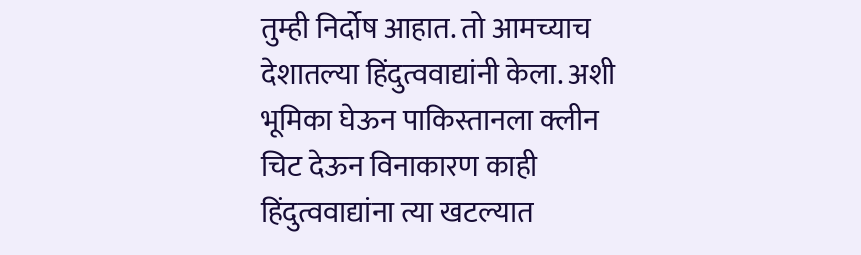तुम्ही निर्दोष आहात. तो आमच्याच देशातल्या हिंदुत्ववाद्यांनी केला. अशी भूमिका घेऊन पाकिस्तानला क्लीन चिट देऊन विनाकारण काही हिंदुत्ववाद्यांना त्या खटल्यात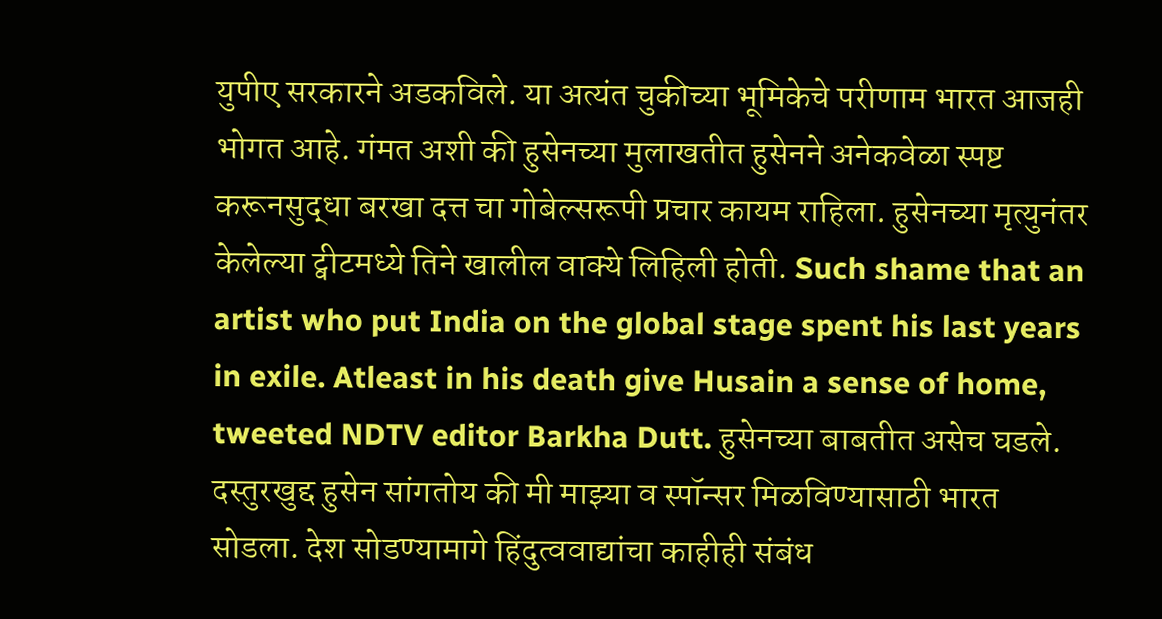युपीए सरकारने अडकविले. या अत्यंत चुकीच्या भूमिकेचे परीणाम भारत आजही भोगत आहे. गंमत अशी की हुसेनच्या मुलाखतीत हुसेनने अनेकवेळा स्पष्ट करूनसुद्धा बरखा दत्त चा गोबेल्सरूपी प्रचार कायम राहिला. हुसेनच्या मृत्युनंतर केलेल्या ट्वीटमध्ये तिने खालील वाक्ये लिहिली होती. Such shame that an artist who put India on the global stage spent his last years in exile. Atleast in his death give Husain a sense of home, tweeted NDTV editor Barkha Dutt. हुसेनच्या बाबतीत असेच घडले. दस्तुरखुद्द हुसेन सांगतोय की मी माझ्या व स्पॉन्सर मिळविण्यासाठी भारत सोडला. देश सोडण्यामागे हिंदुत्ववाद्यांचा काहीही संबंध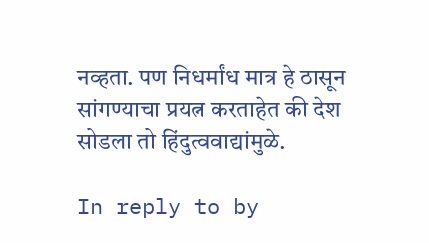नव्हता. पण निधर्मांध मात्र हे ठासून सांगण्याचा प्रयत्न करताहेत की देश सोडला तो हिंदुत्ववाद्यांमुळे.

In reply to by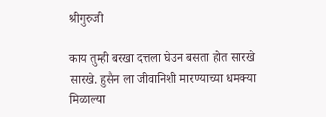श्रीगुरुजी

काय तुम्ही बरखा दत्तला घेउन बसता होत सारखे सारखे. हुसैन ला जीवानिशी मारण्याच्या धमक्या मिळाल्या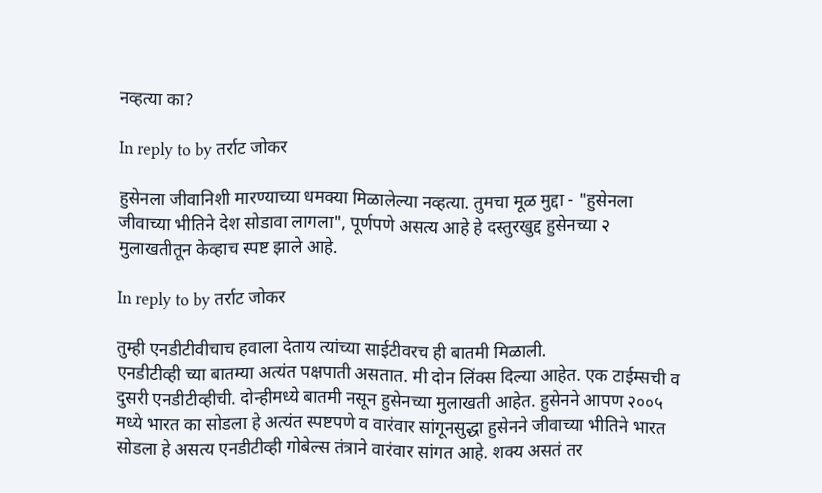नव्हत्या का?

In reply to by तर्राट जोकर

हुसेनला जीवानिशी मारण्याच्या धमक्या मिळालेल्या नव्हत्या. तुमचा मूळ मुद्दा - "हुसेनला जीवाच्या भीतिने देश सोडावा लागला", पूर्णपणे असत्य आहे हे दस्तुरखुद्द हुसेनच्या २ मुलाखतीतून केव्हाच स्पष्ट झाले आहे.

In reply to by तर्राट जोकर

तुम्ही एनडीटीवीचाच हवाला देताय त्यांच्या साईटीवरच ही बातमी मिळाली.
एनडीटीव्ही च्या बातम्या अत्यंत पक्षपाती असतात. मी दोन लिंक्स दिल्या आहेत. एक टाईम्सची व दुसरी एनडीटीव्हीची. दोन्हीमध्ये बातमी नसून हुसेनच्या मुलाखती आहेत. हुसेनने आपण २००५ मध्ये भारत का सोडला हे अत्यंत स्पष्टपणे व वारंवार सांगूनसुद्धा हुसेनने जीवाच्या भीतिने भारत सोडला हे असत्य एनडीटीव्ही गोबेल्स तंत्राने वारंवार सांगत आहे. शक्य असतं तर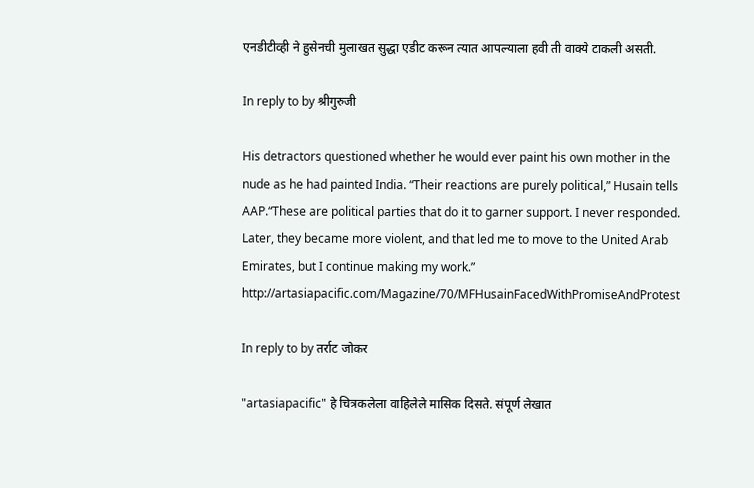एनडीटीव्ही ने हुसेनची मुलाखत सुद्धा एडीट करून त्यात आपल्याला हवी ती वाक्ये टाकली असती.

In reply to by श्रीगुरुजी

His detractors questioned whether he would ever paint his own mother in the nude as he had painted India. “Their reactions are purely political,” Husain tells AAP.“These are political parties that do it to garner support. I never responded. Later, they became more violent, and that led me to move to the United Arab Emirates, but I continue making my work.” http://artasiapacific.com/Magazine/70/MFHusainFacedWithPromiseAndProtest

In reply to by तर्राट जोकर

"artasiapacific" हे चित्रकलेला वाहिलेले मासिक दिसते. संपूर्ण लेखात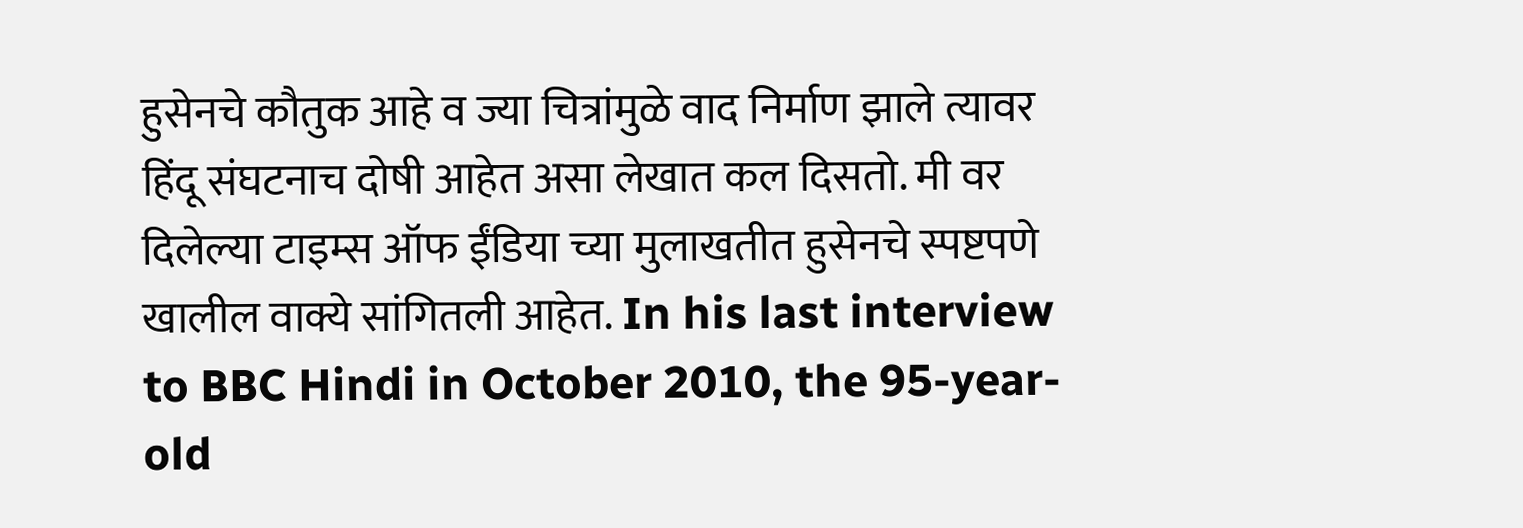हुसेनचे कौतुक आहे व ज्या चित्रांमुळे वाद निर्माण झाले त्यावर हिंदू संघटनाच दोषी आहेत असा लेखात कल दिसतो. मी वर दिलेल्या टाइम्स ऑफ ईंडिया च्या मुलाखतीत हुसेनचे स्पष्टपणे खालील वाक्ये सांगितली आहेत. In his last interview to BBC Hindi in October 2010, the 95-year-old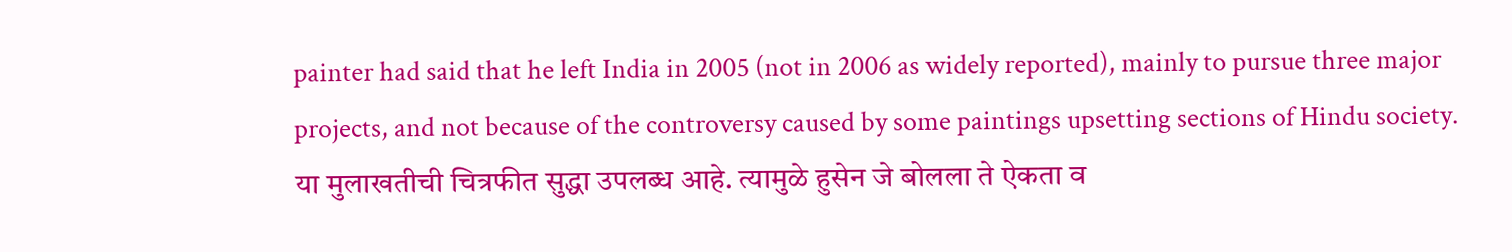painter had said that he left India in 2005 (not in 2006 as widely reported), mainly to pursue three major projects, and not because of the controversy caused by some paintings upsetting sections of Hindu society. या मुलाखतीची चित्रफीत सुद्धा उपलब्ध आहे. त्यामुळे हुसेन जे बोलला ते ऐकता व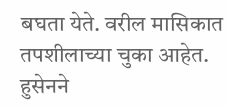बघता येते. वरील मासिकात तपशीलाच्या चुका आहेत. हुसेनने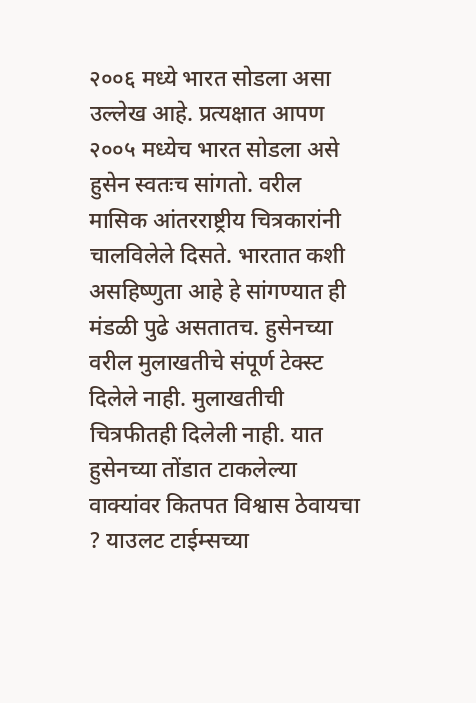२००६ मध्ये भारत सोडला असा उल्लेख आहे. प्रत्यक्षात आपण २००५ मध्येच भारत सोडला असे हुसेन स्वतःच सांगतो. वरील मासिक आंतरराष्ट्रीय चित्रकारांनी चालविलेले दिसते. भारतात कशी असहिष्णुता आहे हे सांगण्यात ही मंडळी पुढे असतातच. हुसेनच्या वरील मुलाखतीचे संपूर्ण टेक्स्ट दिलेले नाही. मुलाखतीची चित्रफीतही दिलेली नाही. यात हुसेनच्या तोंडात टाकलेल्या वाक्यांवर कितपत विश्वास ठेवायचा ? याउलट टाईम्सच्या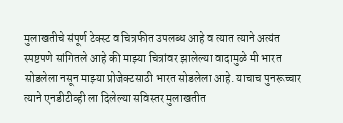मुलाखतीचे संपूर्ण टेक्स्ट व चित्रफीत उपलब्ध आहे व त्यात त्याने अत्यंत स्पष्टपणे सांगितले आहे की माझ्या चित्रांवर झालेल्या वादामुळे मी भारत सोडलेला नसून माझ्या प्रोजेक्टसाठी भारत सोडलेला आहे. याचाच पुनरूच्चार त्याने एनडीटीव्ही ला दिलेल्या सविस्तर मुलाखतीत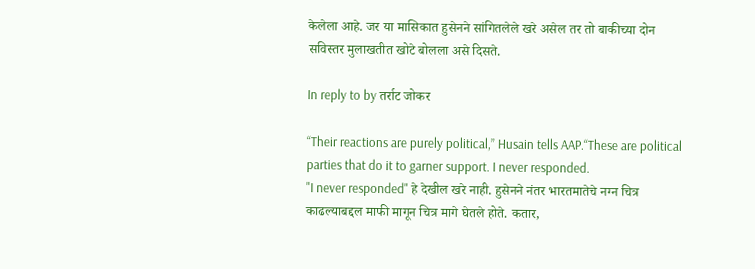केलेला आहे. जर या मासिकात हुसेनने सांगितलेले खरे असेल तर तो बाकीच्या दोन सविस्तर मुलाखतीत खोटे बोलला असे दिसते.

In reply to by तर्राट जोकर

“Their reactions are purely political,” Husain tells AAP.“These are political parties that do it to garner support. I never responded.
"I never responded" हे देखील खरे नाही. हुसेनने नंतर भारतमातेचे नग्न चित्र काढल्याबद्दल माफी मागून चित्र मागे घेतले होते. कतार,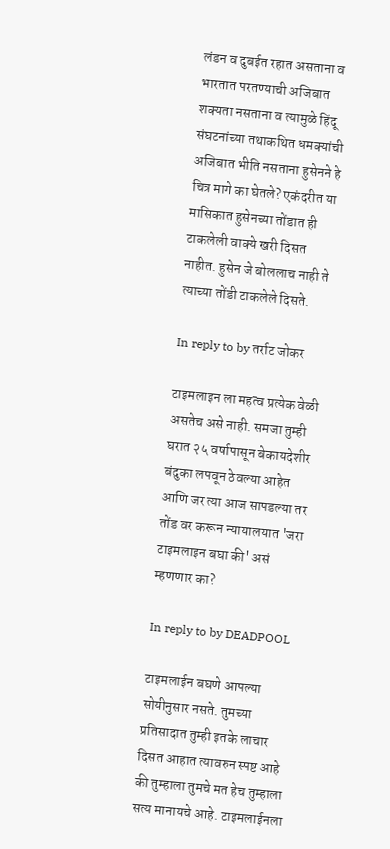लंडन व दुबईत रहात असताना व भारतात परतण्याची अजिबात शक्यता नसताना व त्यामुळे हिंदू संघटनांच्या तथाकथित धमक्यांची अजिबात भीति नसताना हुसेनने हे चित्र मागे का घेतले? एकंदरीत या मासिकात हुसेनच्या तोंडात ही टाकलेली वाक्ये खरी दिसत नाहीत. हुसेन जे बोललाच नाही ते त्याच्या तोंडी टाकलेले दिसते.

In reply to by तर्राट जोकर

टाइमलाइन ला महत्व प्रत्येक वेळी असतेच असे नाही. समजा तुम्ही घरात २५ वर्षापासून बेकायदेशीर बंदुका लपवून ठेवल्या आहेत आणि जर त्या आज सापडल्या तर तोंड वर करून न्यायालयात 'जरा टाइमलाइन बघा की' असं म्हणणार का?

In reply to by DEADPOOL

टाइमलाईन बघणे आपल्या सोयीनुसार नसते. तुमच्या प्रतिसादात तुम्ही इतके लाचार दिसत आहात त्यावरुन स्पष्ट आहे की तुम्हाला तुमचे मत हेच तुम्हाला सत्य मानायचे आहे. टाइमलाईनला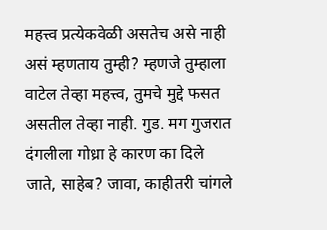महत्त्व प्रत्येकवेळी असतेच असे नाही असं म्हणताय तुम्ही? म्हणजे तुम्हाला वाटेल तेव्हा महत्त्व, तुमचे मुद्दे फसत असतील तेव्हा नाही. गुड. मग गुजरात दंगलीला गोध्रा हे कारण का दिले जाते, साहेब? जावा, काहीतरी चांगले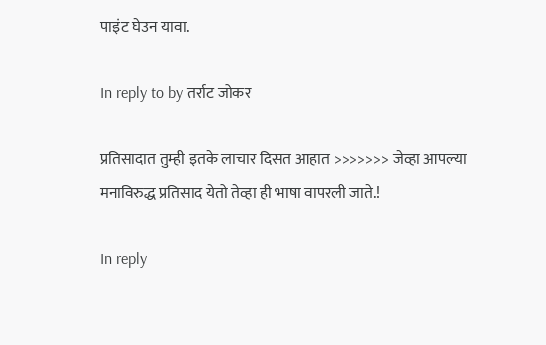पाइंट घेउन यावा.

In reply to by तर्राट जोकर

प्रतिसादात तुम्ही इतके लाचार दिसत आहात >>>>>>> जेव्हा आपल्या मनाविरुद्ध प्रतिसाद येतो तेव्हा ही भाषा वापरली जाते.!

In reply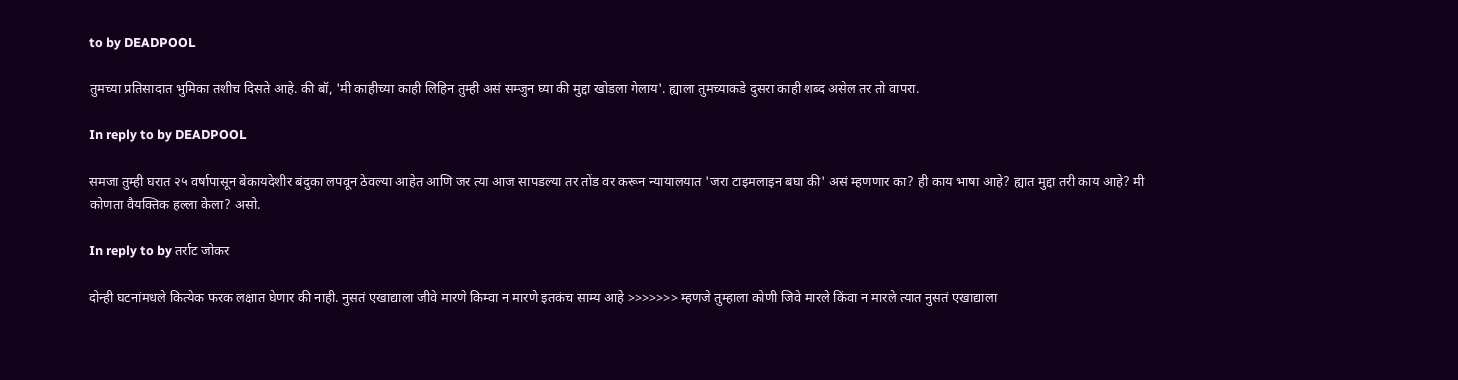to by DEADPOOL

तुमच्या प्रतिसादात भुमिका तशीच दिसते आहे. की बॉ, 'मी काहीच्या काही लिहिन तुम्ही असं सम्जुन घ्या की मुद्दा खोडला गेलाय'. ह्याला तुमच्याकडे दुसरा काही शब्द असेल तर तो वापरा.

In reply to by DEADPOOL

समजा तुम्ही घरात २५ वर्षापासून बेकायदेशीर बंदुका लपवून ठेवल्या आहेत आणि जर त्या आज सापडल्या तर तोंड वर करून न्यायालयात 'जरा टाइमलाइन बघा की' असं म्हणणार का? ही काय भाषा आहे? ह्यात मुद्दा तरी काय आहे? मी कोणता वैयक्तिक हल्ला केला? असो.

In reply to by तर्राट जोकर

दोन्ही घटनांमधले कित्येक फरक लक्षात घेणार की नाही. नुसतं एखाद्याला जीवे मारणे किम्वा न मारणे इतकंच साम्य आहे >>>>>>> म्हणजे तुम्हाला कोणी जिवे मारले किंवा न मारले त्यात नुसतं एखाद्याला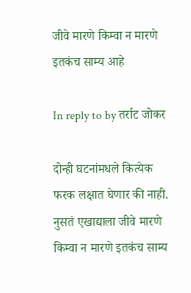जीवे मारणे किम्वा न मारणे इतकंच साम्य आहे

In reply to by तर्राट जोकर

दोन्ही घटनांमधले कित्येक फरक लक्षात घेणार की नाही. नुसतं एखाद्याला जीवे मारणे किम्वा न मारणे इतकंच साम्य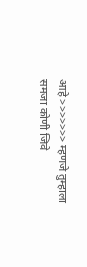आहे >>>>>>> म्हणजे तुम्हाला समजा कोणी जिवे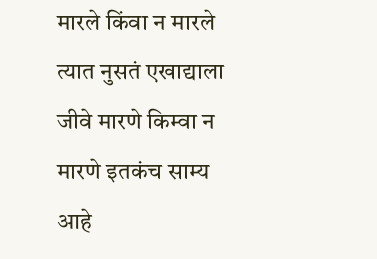मारले किंवा न मारले त्यात नुसतं एखाद्याला जीवे मारणे किम्वा न मारणे इतकंच साम्य आहे